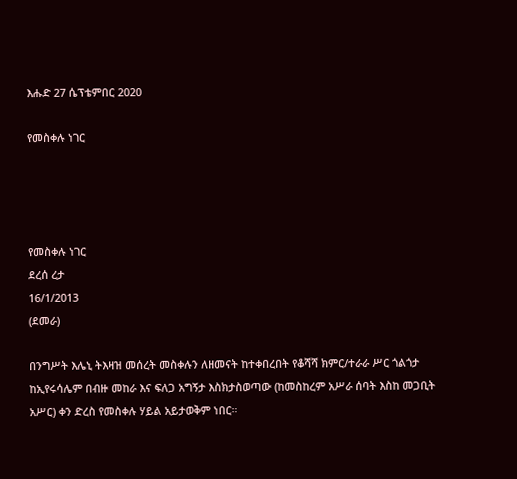እሑድ 27 ሴፕቴምበር 2020

የመስቀሉ ነገር




የመስቀሉ ነገር
ደረሰ ረታ
16/1/2013
(ደመራ)

በንግሥት እሌኒ ትእዛዝ መሰረት መስቀሉን ለዘመናት ከተቀበረበት የቆሻሻ ክምር/ተራራ ሥር ጎልጎታ ከኢየሩሳሌም በብዙ መከራ እና ፍለጋ አግኝታ እስክታስወጣው (ከመስከረም አሥራ ሰባት እስከ መጋቢት አሥር) ቀን ድረስ የመስቀሉ ሃይል አይታወቅም ነበር።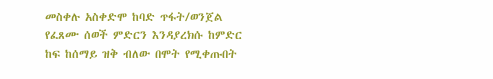መስቀሉ አስቀድሞ ከባድ ጥፋት/ወንጀል የፈጸሙ ሰወች ምድርን እንዳያረክሱ ከምድር ከፍ ከሰማይ ዝቅ ብለው በሞት የሚቀጡበት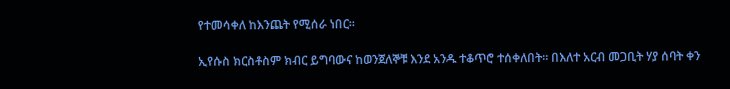የተመሳቀለ ከእንጨት የሚሰራ ነበር።

ኢየሱስ ክርስቶስም ክብር ይግባውና ከወንጀለኞቹ እንደ አንዱ ተቆጥሮ ተሰቀለበት። በእለተ አርብ መጋቢት ሃያ ሰባት ቀን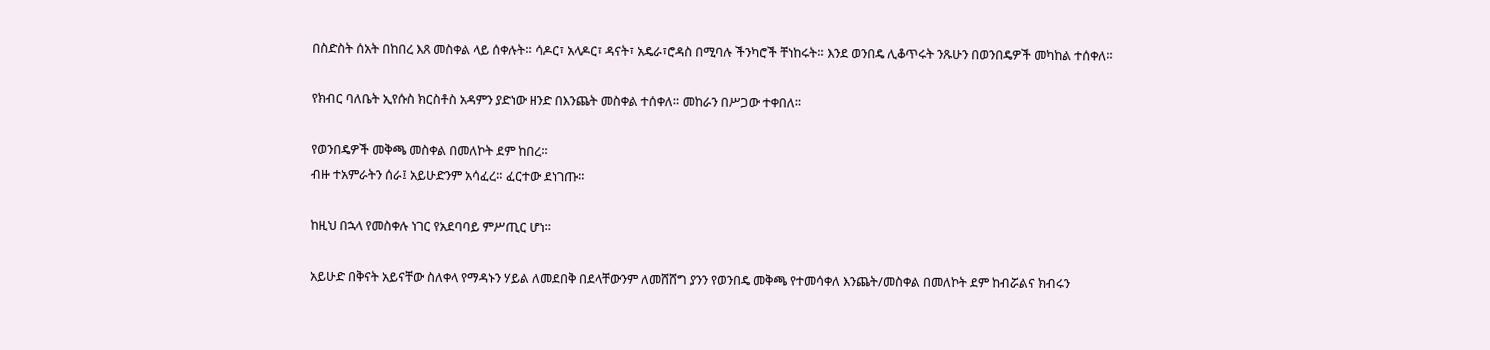በስድስት ሰአት በከበረ እጸ መስቀል ላይ ሰቀሉት። ሳዶር፣ አላዶር፣ ዳናት፣ አዴራ፣ሮዳስ በሚባሉ ችንካሮች ቸነከሩት። እንደ ወንበዴ ሊቆጥሩት ንጹሁን በወንበዴዎች መካከል ተሰቀለ።

የክብር ባለቤት ኢየሱስ ክርስቶስ አዳምን ያድነው ዘንድ በእንጨት መስቀል ተሰቀለ። መከራን በሥጋው ተቀበለ።

የወንበዴዎች መቅጫ መስቀል በመለኮት ደም ከበረ።
ብዙ ተአምራትን ሰራ፤ አይሁድንም አሳፈረ። ፈርተው ደነገጡ።

ከዚህ በኋላ የመስቀሉ ነገር የአደባባይ ምሥጢር ሆነ።

አይሁድ በቅናት አይናቸው ስለቀላ የማዳኑን ሃይል ለመደበቅ በደላቸውንም ለመሸሸግ ያንን የወንበዴ መቅጫ የተመሳቀለ እንጨት/መስቀል በመለኮት ደም ከብሯልና ክብሩን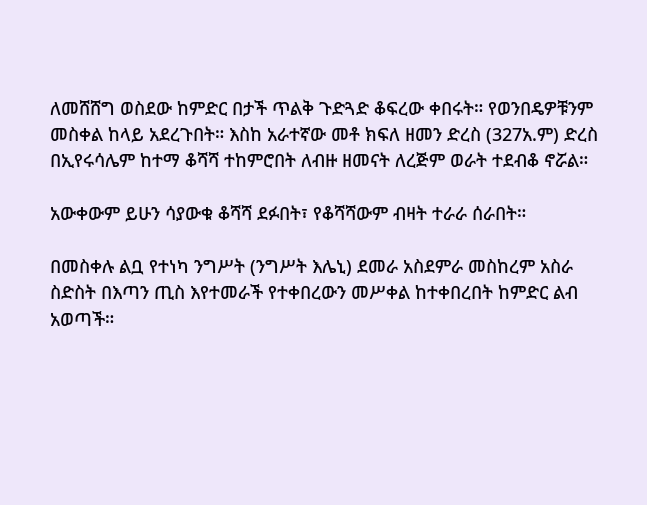ለመሸሸግ ወስደው ከምድር በታች ጥልቅ ጉድጓድ ቆፍረው ቀበሩት። የወንበዴዎቹንም መስቀል ከላይ አደረጉበት። እስከ አራተኛው መቶ ክፍለ ዘመን ድረስ (327አ.ም) ድረስ በኢየሩሳሌም ከተማ ቆሻሻ ተከምሮበት ለብዙ ዘመናት ለረጅም ወራት ተደብቆ ኖሯል።

አውቀውም ይሁን ሳያውቁ ቆሻሻ ደፉበት፣ የቆሻሻውም ብዛት ተራራ ሰራበት።

በመስቀሉ ልቧ የተነካ ንግሥት (ንግሥት እሌኒ) ደመራ አስደምራ መስከረም አስራ ስድስት በእጣን ጢስ እየተመራች የተቀበረውን መሥቀል ከተቀበረበት ከምድር ልብ አወጣች።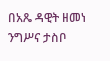በአጼ ዳዊት ዘመነ ንግሥና ታስቦ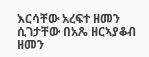እርሳቸው አረፍተ ዘመን ሲገታቸው በአጼ ዘርኣያቆብ ዘመን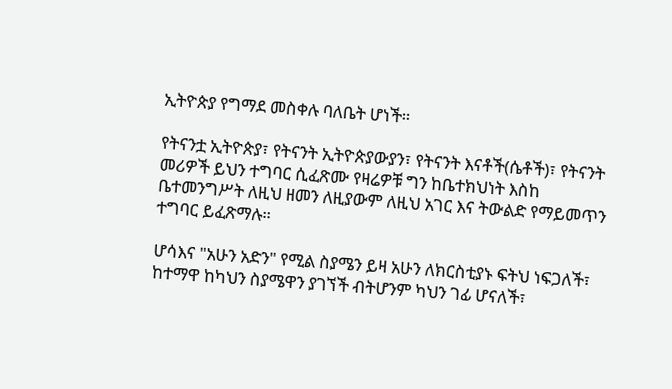ኢትዮጵያ የግማደ መስቀሉ ባለቤት ሆነች።

የትናንቷ ኢትዮጵያ፣ የትናንት ኢትዮጵያውያን፣ የትናንት እናቶች(ሴቶች)፣ የትናንት መሪዎች ይህን ተግባር ሲፈጽሙ የዛሬዎቹ ግን ከቤተክህነት እስከ ቤተመንግሥት ለዚህ ዘመን ለዚያውም ለዚህ አገር እና ትውልድ የማይመጥን ተግባር ይፈጽማሉ።

ሆሳእና "አሁን አድን" የሚል ስያሜን ይዛ አሁን ለክርስቲያኑ ፍትህ ነፍጋለች፣ ከተማዋ ከካህን ስያሜዋን ያገኘች ብትሆንም ካህን ገፊ ሆናለች፣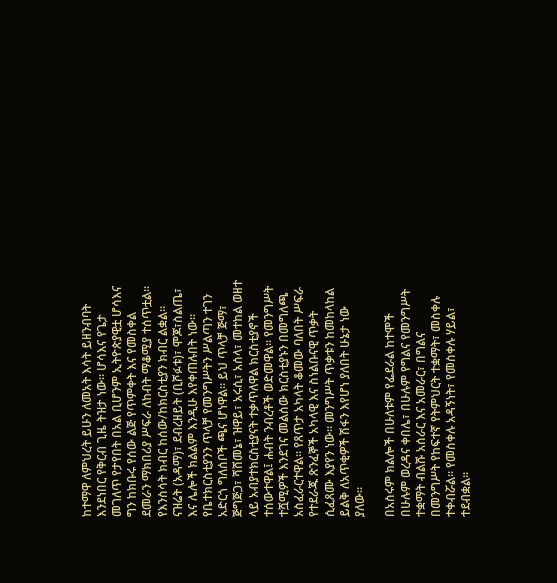ከተማዋ ለምህረት ይሁን ለመአት እሳት ይዘንብባት እንደነበር የቅርብ ጊዜ ትዝታ ነው። ሆሳእና የጌታ መገለጥ የታየበት በአል ቢሆንም ኢትዮጵያዊቷ ሆሳእና ግን ከክቡሩ የሰው ልጅ የጥምቀት እና የመስቀል ደመራን ማክበሪያ ሥፍራ ለከብት ማቆሚያ ተሰጥቷል።
የእንስሳት ክብር ከሰው/ከክርስቲያን ክብር ልቋል።
ናዝሬት (አዳማ)፣ ደብረዘይት (ቢሾፉቱ)፣ ሞጆ፣ስልጤ፣ እና ሌሎች ክልልም እንዲሁ እየቀጠሉበት ነው። የቤተክርስቲያንን ጥላቻ የመንግሥትን ሥልጣን ተገን አድርጎ ግለሰቦች ጫና ሆነዋል። ይህ ጥላቻ ጅማ፣ ጅግጅጋ፣ ሻሸመኔ፣ ዝዋይ፣ አሩሲ፣ አሰላ፣ መተከል ወዘተ ላይ አብያተክርስቲያናት ተቃጥለዋል ክርስቲያኖች ተሰውተዋል፤ ሐብት ንብረቶች ወድመዋል። የመንግሥት ተሿሚዎች እንደገና መልሰው ክርስቲያኑን በመግለጫ አስፈራርተዋል። የጸጥታ አካላት ቆመው ባለበት ሥፍራ የተደራጁ ጽንፈኞች አካላዊ እና ስነልቡናዊ ጥቃት ሲፈጸሙ እያየን ነው። መንግሥት ጥቃቱን ከመከላከል ይልቅ ለአጥቂዎች ሽፋን እየሆነ ያለበት ሁኔታ ነው ያለው።

በአስሩም ክልሎች በሁለቱም የፌደራል ከተሞች በሁሉም ወረዳና ቀበሌ፣ በሁሉም የግልና የመንግሥት ተቋማት ብልሹ አሰራር እና አመራር፣ በግልና በመንግሥት የከፍተኛ የትምህርት ተቋማት፣ መስቀሉ ተቀብሯል። የመስቀሉ አዳኝነት፣ የመስቀሉ ሃይል፣ ተደብቋል።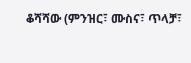ቆሻሻው (ምንዝር፣ ሙስና፣ ጥላቻ፣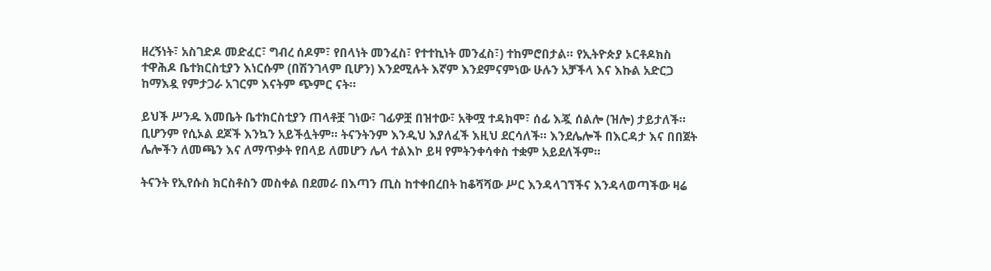ዘረኝነት፣ አስገድዶ መድፈር፣ ግብረ ሰዶም፣ የበላነት መንፈስ፣ የተተኪነት መንፈስ፣) ተከምሮበታል። የኢትዮጵያ ኦርቶዶክስ ተዋሕዶ ቤተክርስቲያን እነርሱም (በሽንገላም ቢሆን) እንደሚሉት እኛም እንደምናምነው ሁሉን አቻችላ እና እኩል አድርጋ ከማእዷ የምታጋራ አገርም እናትም ጭምር ናት።

ይህች ሥንዱ እመቤት ቤተክርስቲያን ጠላቶቿ ገነው፣ ገፊዎቿ በዝተው፣ አቅሟ ተዳክሞ፣ ሰፊ እጇ ሰልሎ (ዝሎ) ታይታለች። ቢሆንም የሲኦል ደጆች እንኳን አይችሏትም። ትናንትንም እንዲህ እያለፈች እዚህ ደርሳለች። እንደሌሎች በእርዳታ እና በበጀት ሌሎችን ለመጫን እና ለማጥቃት የበላይ ለመሆን ሌላ ተልእኮ ይዛ የምትንቀሳቀስ ተቋም አይደለችም።

ትናንት የኢየሱስ ክርስቶስን መስቀል በደመራ በእጣን ጢስ ከተቀበረበት ከቆሻሻው ሥር እንዳላገኘችና እንዳላወጣችው ዛሬ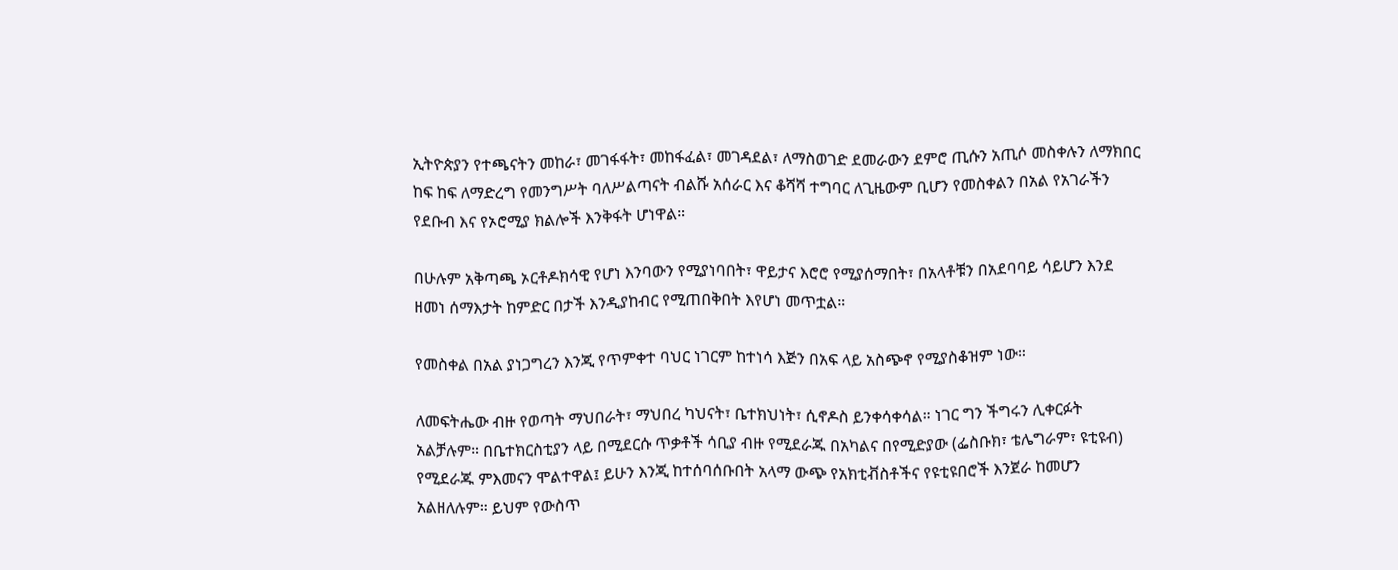ኢትዮጵያን የተጫናትን መከራ፣ መገፋፋት፣ መከፋፈል፣ መገዳደል፣ ለማስወገድ ደመራውን ደምሮ ጢሱን አጢሶ መስቀሉን ለማክበር ከፍ ከፍ ለማድረግ የመንግሥት ባለሥልጣናት ብልሹ አሰራር እና ቆሻሻ ተግባር ለጊዜውም ቢሆን የመስቀልን በአል የአገራችን የደቡብ እና የኦሮሚያ ክልሎች እንቅፋት ሆነዋል።

በሁሉም አቅጣጫ ኦርቶዶክሳዊ የሆነ እንባውን የሚያነባበት፣ ዋይታና እሮሮ የሚያሰማበት፣ በአላቶቹን በአደባባይ ሳይሆን እንደ ዘመነ ሰማእታት ከምድር በታች እንዲያከብር የሚጠበቅበት እየሆነ መጥቷል።

የመስቀል በአል ያነጋግረን እንጂ የጥምቀተ ባህር ነገርም ከተነሳ እጅን በአፍ ላይ አስጭኖ የሚያስቆዝም ነው።

ለመፍትሔው ብዙ የወጣት ማህበራት፣ ማህበረ ካህናት፣ ቤተክህነት፣ ሲኖዶስ ይንቀሳቀሳል። ነገር ግን ችግሩን ሊቀርፉት አልቻሉም። በቤተክርስቲያን ላይ በሚደርሱ ጥቃቶች ሳቢያ ብዙ የሚደራጁ በአካልና በየሚድያው (ፌስቡክ፣ ቴሌግራም፣ ዩቲዩብ) የሚደራጁ ምእመናን ሞልተዋል፤ ይሁን እንጂ ከተሰባሰቡበት አላማ ውጭ የአክቲቭስቶችና የዩቲዩበሮች እንጀራ ከመሆን አልዘለሉም። ይህም የውስጥ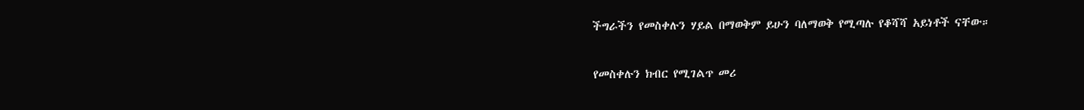ችግራችን የመስቀሉን ሃይል በማወቅም ይሁን ባለማወቅ የሚጣሉ የቆሻሻ አይነቶች ናቸው።

የመስቀሉን ክብር የሚገልጥ መሪ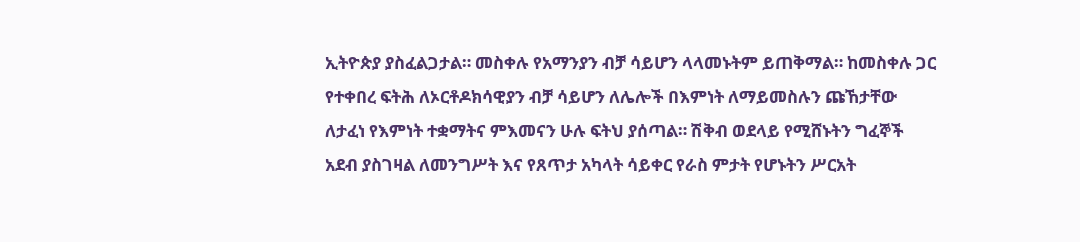ኢትዮጵያ ያስፈልጋታል። መስቀሉ የአማንያን ብቻ ሳይሆን ላላመኑትም ይጠቅማል። ከመስቀሉ ጋር የተቀበረ ፍትሕ ለኦርቶዶክሳዊያን ብቻ ሳይሆን ለሌሎች በእምነት ለማይመስሉን ጩኸታቸው ለታፈነ የእምነት ተቋማትና ምእመናን ሁሉ ፍትህ ያሰጣል። ሽቅብ ወደላይ የሚሸኑትን ግፈኞች አደብ ያስገዛል ለመንግሥት እና የጸጥታ አካላት ሳይቀር የራስ ምታት የሆኑትን ሥርአት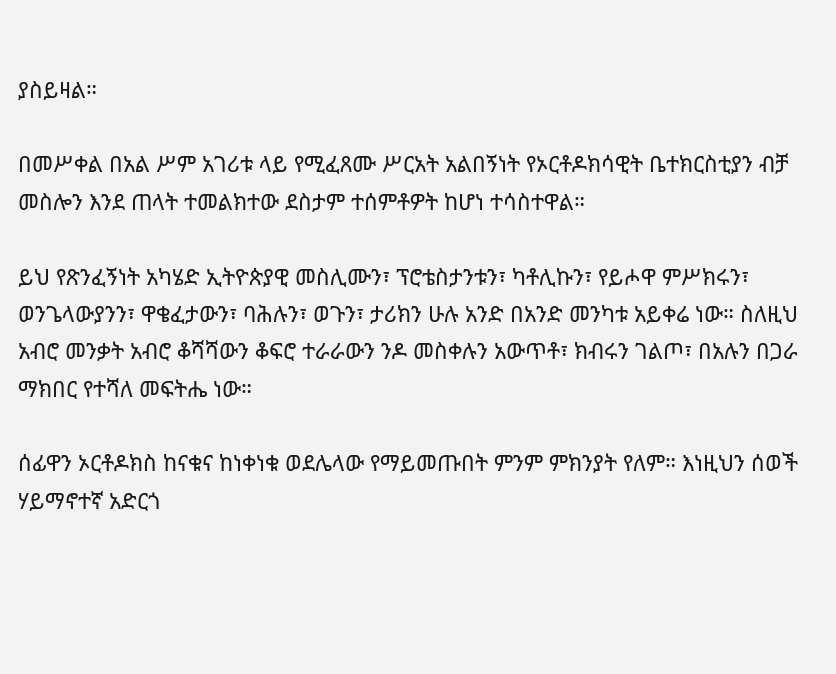ያስይዛል።

በመሥቀል በአል ሥም አገሪቱ ላይ የሚፈጸሙ ሥርአት አልበኝነት የኦርቶዶክሳዊት ቤተክርስቲያን ብቻ መስሎን እንደ ጠላት ተመልክተው ደስታም ተሰምቶዎት ከሆነ ተሳስተዋል።

ይህ የጽንፈኝነት አካሄድ ኢትዮጵያዊ መስሊሙን፣ ፕሮቴስታንቱን፣ ካቶሊኩን፣ የይሖዋ ምሥክሩን፣ ወንጌላውያንን፣ ዋቄፈታውን፣ ባሕሉን፣ ወጉን፣ ታሪክን ሁሉ አንድ በአንድ መንካቱ አይቀሬ ነው። ስለዚህ አብሮ መንቃት አብሮ ቆሻሻውን ቆፍሮ ተራራውን ንዶ መስቀሉን አውጥቶ፣ ክብሩን ገልጦ፣ በአሉን በጋራ ማክበር የተሻለ መፍትሔ ነው።

ሰፊዋን ኦርቶዶክስ ከናቁና ከነቀነቁ ወደሌላው የማይመጡበት ምንም ምክንያት የለም። እነዚህን ሰወች ሃይማኖተኛ አድርጎ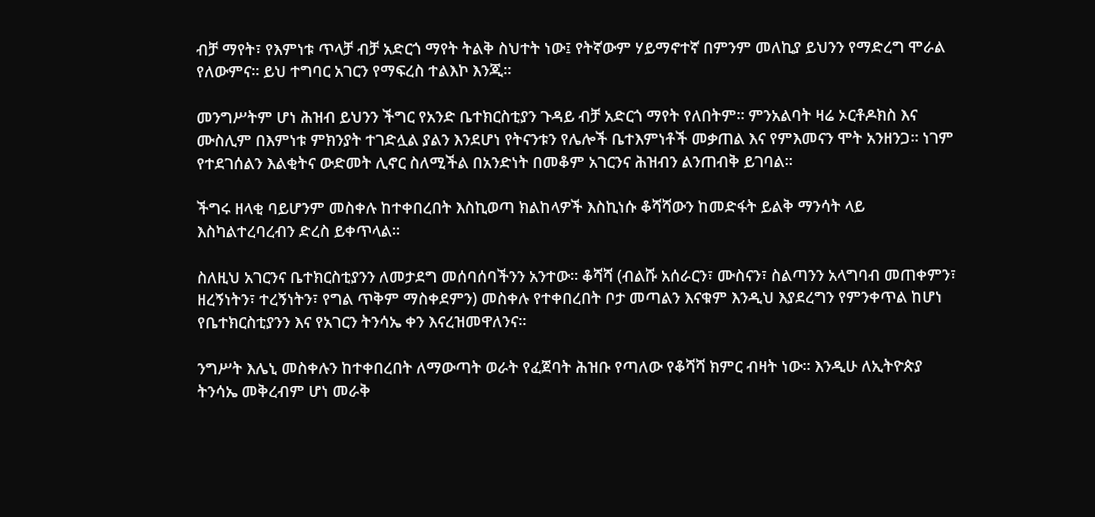ብቻ ማየት፣ የእምነቱ ጥላቻ ብቻ አድርጎ ማየት ትልቅ ስህተት ነው፤ የትኛውም ሃይማኖተኛ በምንም መለኪያ ይህንን የማድረግ ሞራል የለውምና። ይህ ተግባር አገርን የማፍረስ ተልእኮ እንጂ።

መንግሥትም ሆነ ሕዝብ ይህንን ችግር የአንድ ቤተክርስቲያን ጉዳይ ብቻ አድርጎ ማየት የለበትም። ምንአልባት ዛሬ ኦርቶዶክስ እና ሙስሊም በእምነቱ ምክንያት ተገድሏል ያልን እንደሆነ የትናንቱን የሌሎች ቤተእምነቶች መቃጠል እና የምእመናን ሞት አንዘንጋ። ነገም የተደገሰልን እልቂትና ውድመት ሊኖር ስለሚችል በአንድነት በመቆም አገርንና ሕዝብን ልንጠብቅ ይገባል።

ችግሩ ዘላቂ ባይሆንም መስቀሉ ከተቀበረበት እስኪወጣ ክልከላዎች እስኪነሱ ቆሻሻውን ከመድፋት ይልቅ ማንሳት ላይ እስካልተረባረብን ድረስ ይቀጥላል።

ስለዚህ አገርንና ቤተክርስቲያንን ለመታደግ መሰባሰባችንን አንተው። ቆሻሻ (ብልሹ አሰራርን፣ ሙስናን፣ ስልጣንን አላግባብ መጠቀምን፣ ዘረኝነትን፣ ተረኝነትን፣ የግል ጥቅም ማስቀደምን) መስቀሉ የተቀበረበት ቦታ መጣልን እናቁም እንዲህ እያደረግን የምንቀጥል ከሆነ የቤተክርስቲያንን እና የአገርን ትንሳኤ ቀን እናረዝመዋለንና።

ንግሥት እሌኒ መስቀሉን ከተቀበረበት ለማውጣት ወራት የፈጀባት ሕዝቡ የጣለው የቆሻሻ ክምር ብዛት ነው። እንዲሁ ለኢትዮጵያ ትንሳኤ መቅረብም ሆነ መራቅ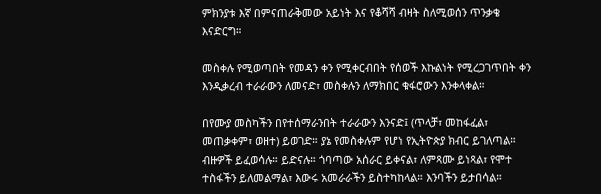ምክንያቱ እኛ በምናጠራቅመው አይነት እና የቆሻሻ ብዛት ስለሚወሰን ጥንቃቄ እናድርግ።

መስቀሉ የሚወጣበት የመዳን ቀን የሚቀርብበት የሰወች እኩልነት የሚረጋገጥበት ቀን እንዲቃረብ ተራራውን ለመናድ፣ መስቀሉን ለማክበር ቁፋሮውን እንቀላቀል።

በየሙያ መስካችን በየተሰማራንበት ተራራውን እንናድ፤ (ጥላቻ፣ መከፋፈል፣ መጠቃቀም፣ ወዘተ) ይወገድ። ያኔ የመስቀሉም የሆነ የኢትዮጵያ ክብር ይገለጣል። ብዙዎች ይፈወሳሉ። ይድናሉ። ጎባጣው አሰራር ይቀናል፣ ለምጻሙ ይነጻል፣ የሞተ ተስፋችን ይለመልማል፣ እውሩ አመራራችን ይስተካከላል። እንባችን ይታበሳል።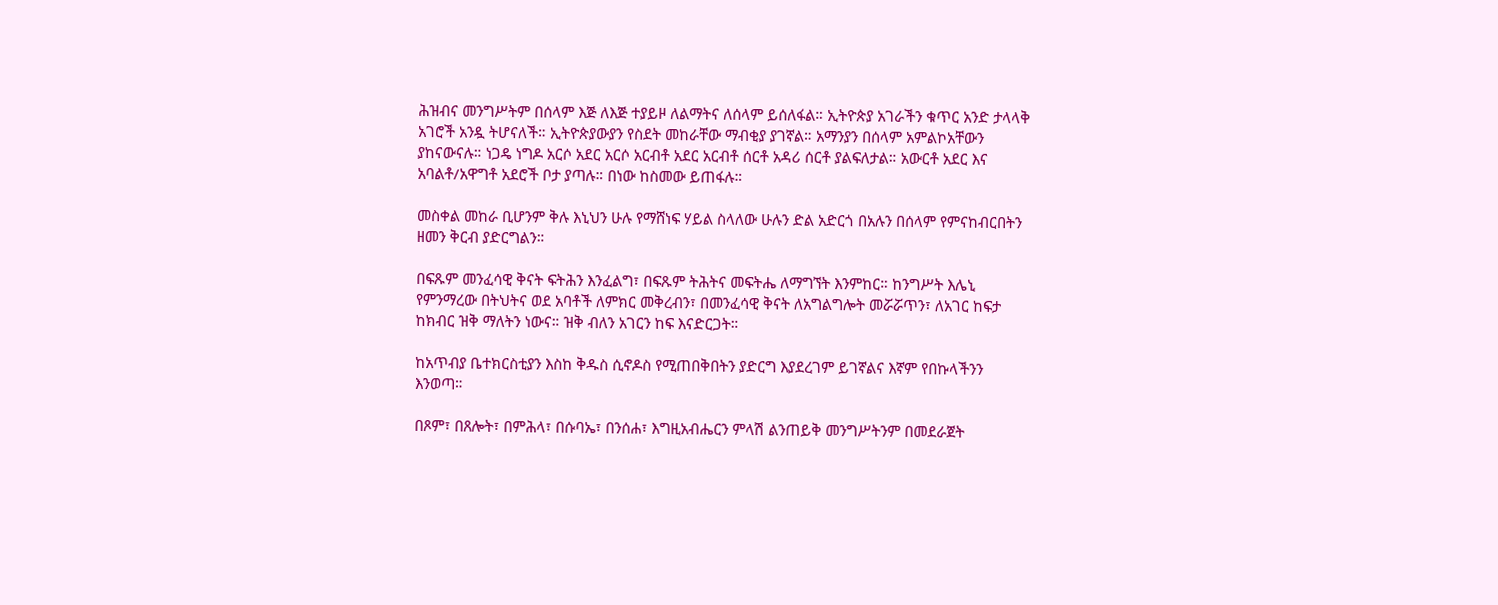ሕዝብና መንግሥትም በሰላም እጅ ለእጅ ተያይዞ ለልማትና ለሰላም ይሰለፋል። ኢትዮጵያ አገራችን ቁጥር አንድ ታላላቅ አገሮች አንዷ ትሆናለች። ኢትዮጵያውያን የስደት መከራቸው ማብቂያ ያገኛል። አማንያን በሰላም አምልኮአቸውን ያከናውናሉ። ነጋዴ ነግዶ አርሶ አደር አርሶ አርብቶ አደር አርብቶ ሰርቶ አዳሪ ሰርቶ ያልፍለታል። አውርቶ አደር እና አባልቶ/አዋግቶ አደሮች ቦታ ያጣሉ። በነው ከስመው ይጠፋሉ።

መስቀል መከራ ቢሆንም ቅሉ እኒህን ሁሉ የማሸነፍ ሃይል ስላለው ሁሉን ድል አድርጎ በአሉን በሰላም የምናከብርበትን ዘመን ቅርብ ያድርግልን።

በፍጹም መንፈሳዊ ቅናት ፍትሕን እንፈልግ፣ በፍጹም ትሕትና መፍትሔ ለማግኘት እንምከር። ከንግሥት እሌኒ የምንማረው በትህትና ወደ አባቶች ለምክር መቅረብን፣ በመንፈሳዊ ቅናት ለአግልግሎት መሯሯጥን፣ ለአገር ከፍታ ከክብር ዝቅ ማለትን ነውና። ዝቅ ብለን አገርን ከፍ እናድርጋት።

ከአጥብያ ቤተክርስቲያን እስከ ቅዱስ ሲኖዶስ የሚጠበቅበትን ያድርግ እያደረገም ይገኛልና እኛም የበኩላችንን እንወጣ።

በጾም፣ በጸሎት፣ በምሕላ፣ በሱባኤ፣ በንሰሐ፣ እግዚአብሔርን ምላሽ ልንጠይቅ መንግሥትንም በመደራጀት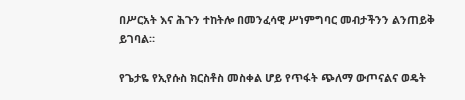በሥርአት እና ሕጉን ተከትሎ በመንፈሳዊ ሥነምግባር መብታችንን ልንጠይቅ ይገባል።

የጌታዬ የኢየሱስ ክርስቶስ መስቀል ሆይ የጥፋት ጭለማ ውጦናልና ወዴት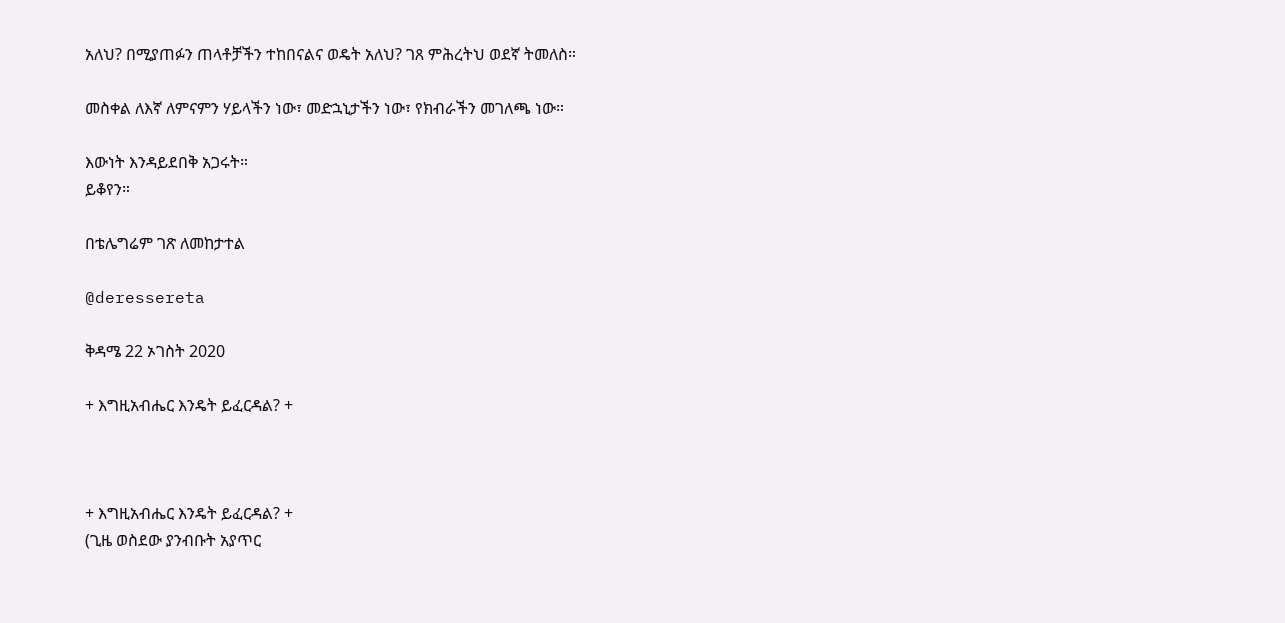አለህ? በሚያጠፉን ጠላቶቻችን ተከበናልና ወዴት አለህ? ገጸ ምሕረትህ ወደኛ ትመለስ።

መስቀል ለእኛ ለምናምን ሃይላችን ነው፣ መድኋኒታችን ነው፣ የክብራችን መገለጫ ነው።

እውነት እንዳይደበቅ አጋሩት።
ይቆየን።

በቴሌግሬም ገጽ ለመከታተል

@deressereta

ቅዳሜ 22 ኦገስት 2020

+ እግዚአብሔር እንዴት ይፈርዳል? +



+ እግዚአብሔር እንዴት ይፈርዳል? +
(ጊዜ ወስደው ያንብቡት አያጥር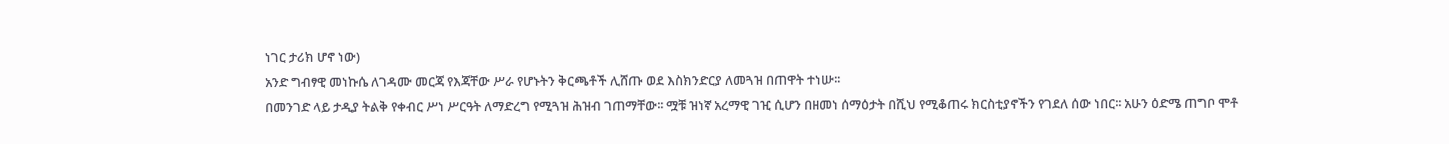ነገር ታሪክ ሆኖ ነው)
አንድ ግብፃዊ መነኩሴ ለገዳሙ መርጃ የእጃቸው ሥራ የሆኑትን ቅርጫቶች ሊሸጡ ወደ እስክንድርያ ለመጓዝ በጠዋት ተነሡ፡፡
በመንገድ ላይ ታዲያ ትልቅ የቀብር ሥነ ሥርዓት ለማድረግ የሚጓዝ ሕዝብ ገጠማቸው፡፡ ሟቹ ዝነኛ አረማዊ ገዢ ሲሆን በዘመነ ሰማዕታት በሺህ የሚቆጠሩ ክርስቲያኖችን የገደለ ሰው ነበር፡፡ አሁን ዕድሜ ጠግቦ ሞቶ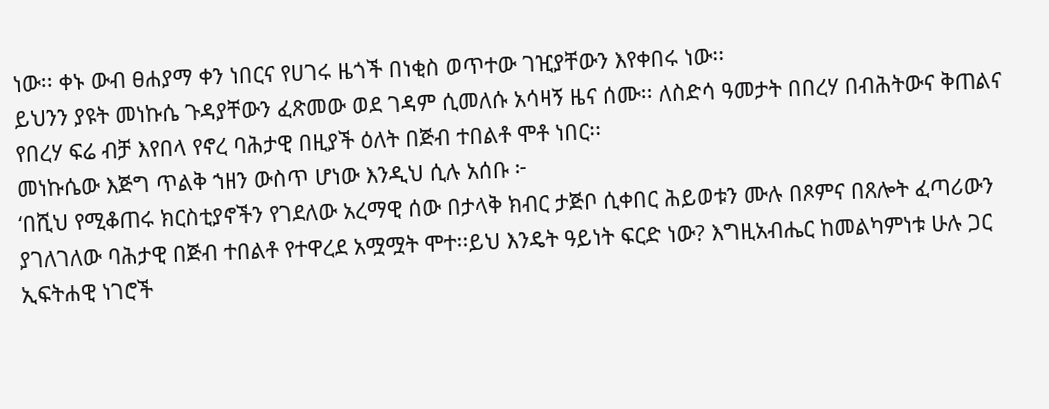ነው፡፡ ቀኑ ውብ ፀሐያማ ቀን ነበርና የሀገሩ ዜጎች በነቂስ ወጥተው ገዢያቸውን እየቀበሩ ነው፡፡
ይህንን ያዩት መነኩሴ ጉዳያቸውን ፈጽመው ወደ ገዳም ሲመለሱ አሳዛኝ ዜና ሰሙ፡፡ ለስድሳ ዓመታት በበረሃ በብሕትውና ቅጠልና የበረሃ ፍሬ ብቻ እየበላ የኖረ ባሕታዊ በዚያች ዕለት በጅብ ተበልቶ ሞቶ ነበር፡፡
መነኩሴው እጅግ ጥልቅ ኀዘን ውስጥ ሆነው እንዲህ ሲሉ አሰቡ ፦
‘በሺህ የሚቆጠሩ ክርስቲያኖችን የገደለው አረማዊ ሰው በታላቅ ክብር ታጅቦ ሲቀበር ሕይወቱን ሙሉ በጾምና በጸሎት ፈጣሪውን ያገለገለው ባሕታዊ በጅብ ተበልቶ የተዋረደ አሟሟት ሞተ፡፡ይህ እንዴት ዓይነት ፍርድ ነው? እግዚአብሔር ከመልካምነቱ ሁሉ ጋር ኢፍትሐዊ ነገሮች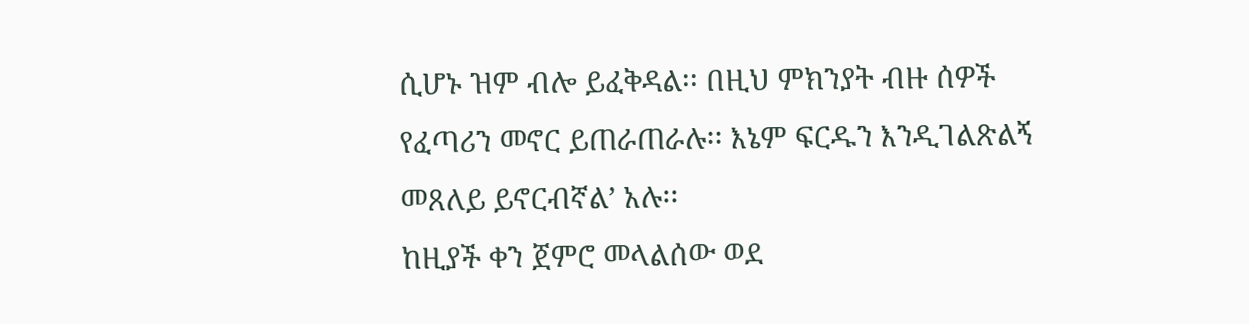ሲሆኑ ዝም ብሎ ይፈቅዳል፡፡ በዚህ ምክንያት ብዙ ሰዎች የፈጣሪን መኖር ይጠራጠራሉ፡፡ እኔም ፍርዱን እንዲገልጽልኝ መጸለይ ይኖርብኛል’ አሉ፡፡
ከዚያች ቀን ጀምሮ መላልሰው ወደ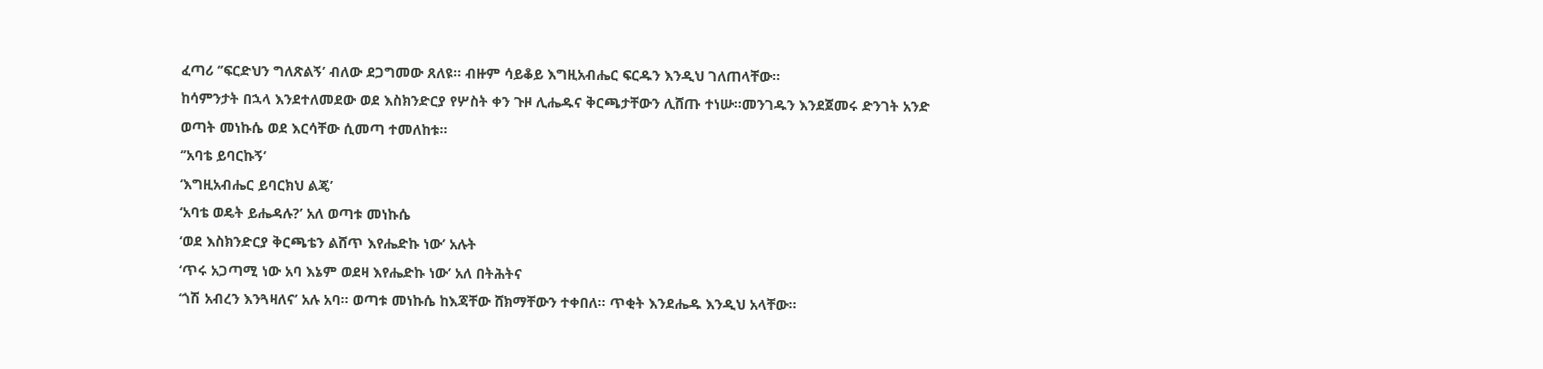ፈጣሪ ‘’ፍርድህን ግለጽልኝ’ ብለው ደጋግመው ጸለዩ፡፡ ብዙም ሳይቆይ እግዚአብሔር ፍርዱን እንዲህ ገለጠላቸው፡፡
ከሳምንታት በኋላ እንደተለመደው ወደ እስክንድርያ የሦስት ቀን ጉዞ ሊሔዱና ቅርጫታቸውን ሊሸጡ ተነሡ፡፡መንገዱን እንደጀመሩ ድንገት አንድ ወጣት መነኩሴ ወደ እርሳቸው ሲመጣ ተመለከቱ፡፡
‘’አባቴ ይባርኩኝ’
‘እግዚአብሔር ይባርክህ ልጄ’
‘አባቴ ወዴት ይሔዳሉ?’ አለ ወጣቱ መነኩሴ
‘ወደ እስክንድርያ ቅርጫቴን ልሸጥ እየሔድኩ ነው’ አሉት
‘ጥሩ አጋጣሚ ነው አባ እኔም ወደዛ እየሔድኩ ነው’ አለ በትሕትና
‘ጎሽ አብረን እንጓዛለና’ አሉ አባ፡፡ ወጣቱ መነኩሴ ከእጃቸው ሸክማቸውን ተቀበለ፡፡ ጥቂት እንደሔዱ እንዲህ አላቸው፡፡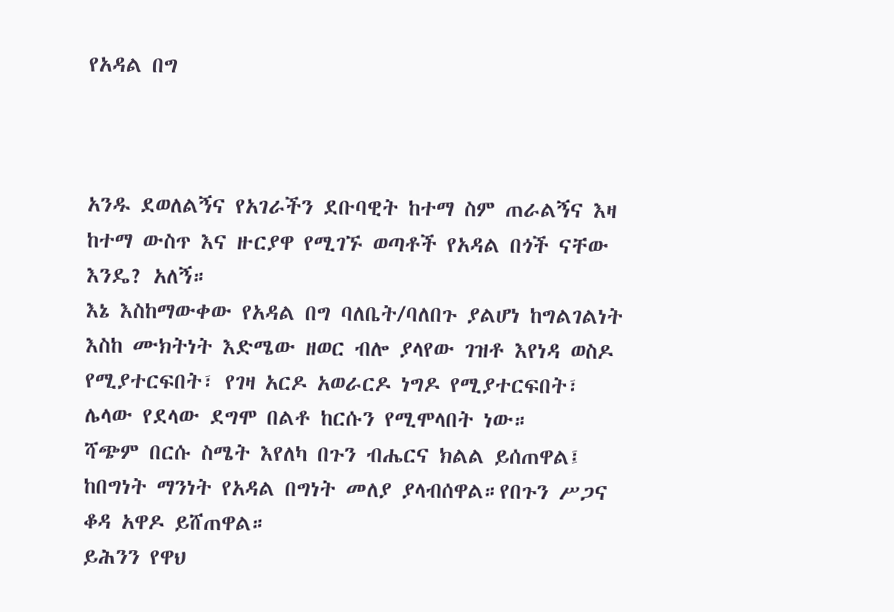የአዳል በግ



አንዱ ደወለልኝና የአገራችን ደቡባዊት ከተማ ስም ጠራልኝና እዛ ከተማ ውስጥ እና ዙርያዋ የሚገኙ ወጣቶች የአዳል በጎች ናቸው እንዴ? አለኝ።
እኔ እስከማውቀው የአዳል በግ ባለቤት/ባለበጉ ያልሆነ ከግልገልነት እስከ ሙክትነት እድሜው ዘወር ብሎ ያላየው ገዝቶ እየነዳ ወስዶ የሚያተርፍበት፣ የገዛ አርዶ አወራርዶ ነግዶ የሚያተርፍበት፣ ሌላው የደላው ደግሞ በልቶ ከርሱን የሚሞላበት ነው።
ሻጭም በርሱ ስሜት እየለካ በጉን ብሔርና ክልል ይሰጠዋል፤ ከበግነት ማንነት የአዳል በግነት መለያ ያላብሰዋል።የበጉን ሥጋና ቆዳ አዋዶ ይሸጠዋል።
ይሕንን የዋህ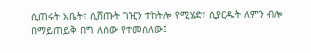ሲጠሩት አቤት፣ ሲሸጡት ገዢን ተከትሎ የሚሄድ፣ ሲያርዱት ለምን ብሎ በማይጠይቅ በግ ለሰው የተመሰለው፤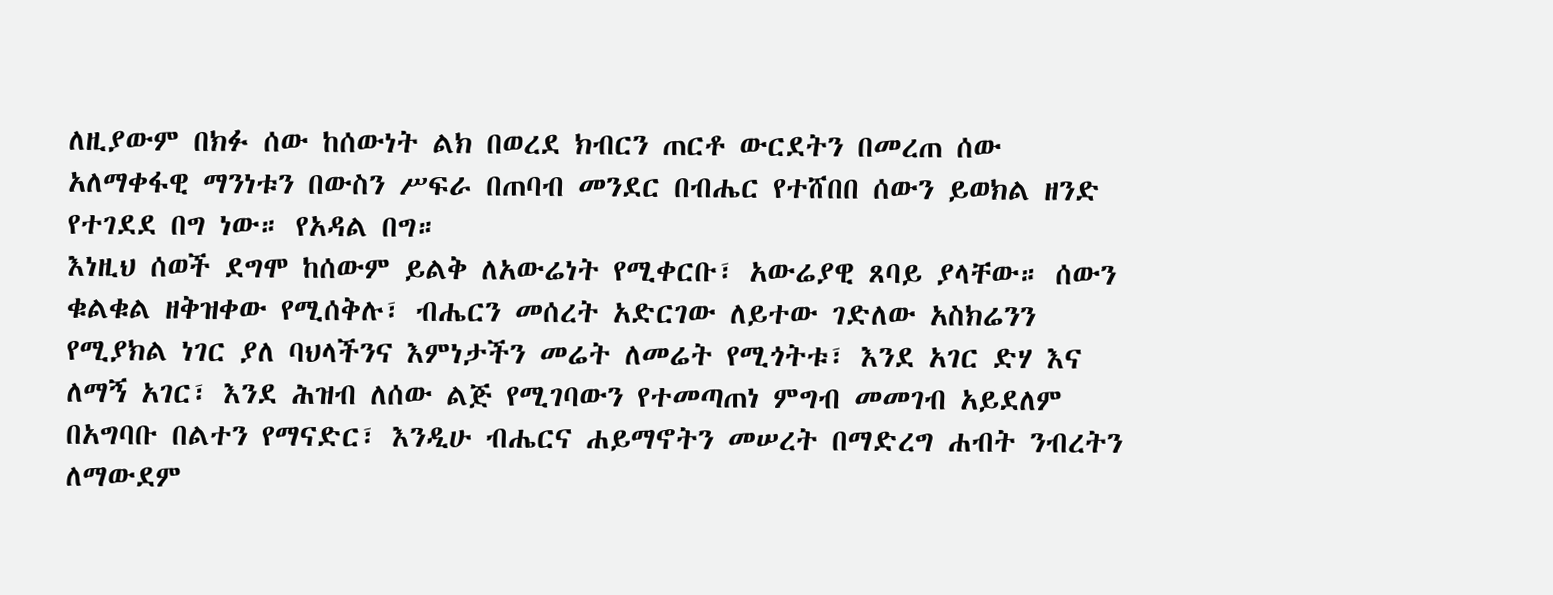ለዚያውም በክፉ ሰው ከሰውነት ልክ በወረደ ክብርን ጠርቶ ውርደትን በመረጠ ሰው አለማቀፋዊ ማንነቱን በውስን ሥፍራ በጠባብ መንደር በብሔር የተሸበበ ሰውን ይወክል ዘንድ የተገደደ በግ ነው። የአዳል በግ።
እነዚህ ሰወች ደግሞ ከሰውም ይልቅ ለአውሬነት የሚቀርቡ፣ አውሬያዊ ጸባይ ያላቸው። ሰውን ቁልቁል ዘቅዝቀው የሚሰቅሉ፣ ብሔርን መሰረት አድርገው ለይተው ገድለው አስክሬንን የሚያክል ነገር ያለ ባህላችንና እምነታችን መሬት ለመሬት የሚጎትቱ፣ እንደ አገር ድሃ እና ለማኝ አገር፣ እንደ ሕዝብ ለሰው ልጅ የሚገባውን የተመጣጠነ ምግብ መመገብ አይደለም በአግባቡ በልተን የማናድር፣ እንዲሁ ብሔርና ሐይማኖትን መሠረት በማድረግ ሐብት ንብረትን ለማውደም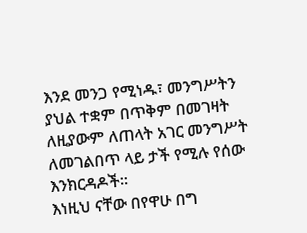እንደ መንጋ የሚነዱ፣ መንግሥትን ያህል ተቋም በጥቅም በመገዛት ለዚያውም ለጠላት አገር መንግሥት ለመገልበጥ ላይ ታች የሚሉ የሰው እንክርዳዶች።
እነዚህ ናቸው በየዋሁ በግ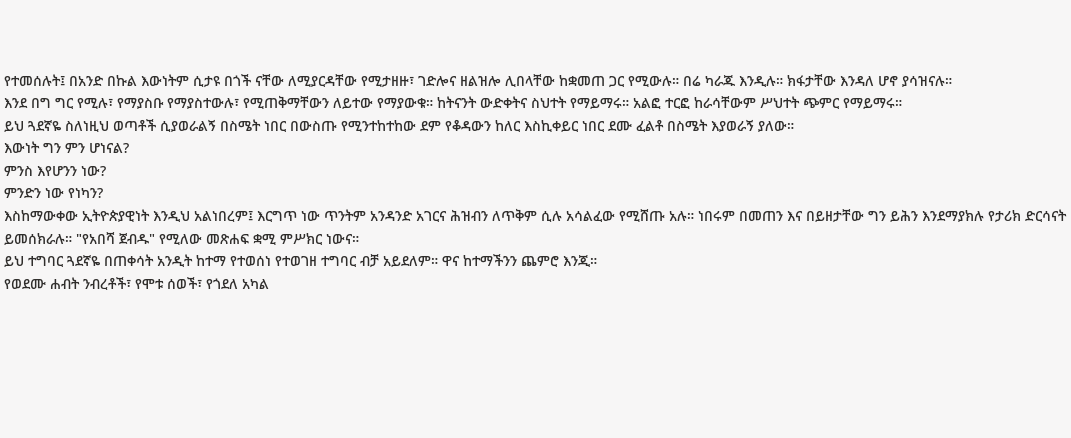የተመሰሉት፤ በአንድ በኩል እውነትም ሲታዩ በጎች ናቸው ለሚያርዳቸው የሚታዘዙ፣ ገድሎና ዘልዝሎ ሊበላቸው ከቋመጠ ጋር የሚውሉ። በሬ ካራጁ እንዲሉ። ክፋታቸው እንዳለ ሆኖ ያሳዝናሉ።
እንደ በግ ግር የሚሉ፣ የማያስቡ የማያስተውሉ፣ የሚጠቅማቸውን ለይተው የማያውቁ። ከትናንት ውድቀትና ስህተት የማይማሩ። አልፎ ተርፎ ከራሳቸውም ሥህተት ጭምር የማይማሩ።
ይህ ጓደኛዬ ስለነዚህ ወጣቶች ሲያወራልኝ በስሜት ነበር በውስጡ የሚንተከተከው ደም የቆዳውን ከለር እስኪቀይር ነበር ደሙ ፈልቶ በስሜት እያወራኝ ያለው።
እውነት ግን ምን ሆነናል?
ምንስ እየሆንን ነው?
ምንድን ነው የነካን?
እስከማውቀው ኢትዮጵያዊነት እንዲህ አልነበረም፤ እርግጥ ነው ጥንትም አንዳንድ አገርና ሕዝብን ለጥቅም ሲሉ አሳልፈው የሚሸጡ አሉ። ነበሩም በመጠን እና በይዘታቸው ግን ይሕን እንደማያክሉ የታሪክ ድርሳናት ይመሰክራሉ። "የአበሻ ጀብዱ" የሚለው መጽሐፍ ቋሚ ምሥክር ነውና።
ይህ ተግባር ጓደኛዬ በጠቀሳት አንዲት ከተማ የተወሰነ የተወገዘ ተግባር ብቻ አይደለም። ዋና ከተማችንን ጨምሮ እንጂ።
የወደሙ ሐብት ንብረቶች፣ የሞቱ ሰወች፣ የጎደለ አካል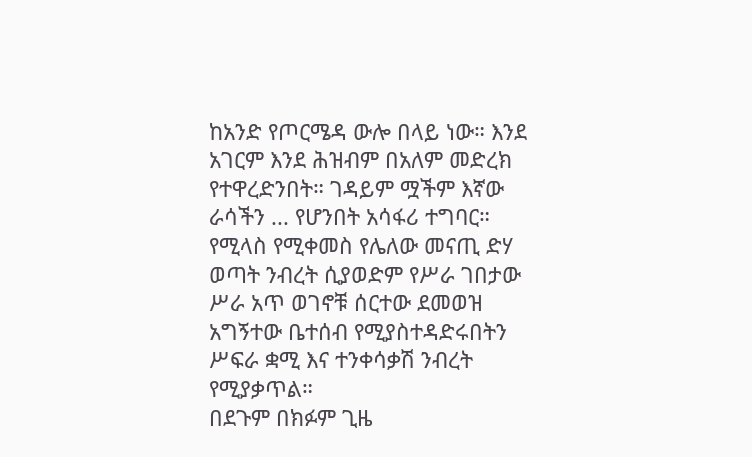ከአንድ የጦርሜዳ ውሎ በላይ ነው። እንደ አገርም እንደ ሕዝብም በአለም መድረክ የተዋረድንበት። ገዳይም ሟችም እኛው ራሳችን ... የሆንበት አሳፋሪ ተግባር።
የሚላስ የሚቀመስ የሌለው መናጢ ድሃ ወጣት ንብረት ሲያወድም የሥራ ገበታው ሥራ አጥ ወገኖቹ ሰርተው ደመወዝ አግኝተው ቤተሰብ የሚያስተዳድሩበትን ሥፍራ ቋሚ እና ተንቀሳቃሽ ንብረት የሚያቃጥል።
በደጉም በክፉም ጊዜ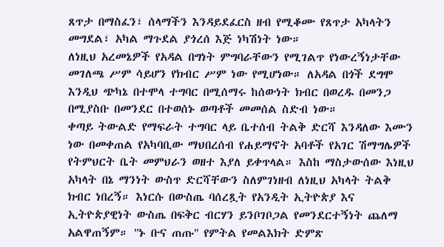ጸጥታ በማስፈን፣ ሰላማችን እንዳይደፈርስ ዘብ የሚቆሙ የጸጥታ አካላትን መግደል፣ አካል ማጉደል ያጎረሰ እጅ ነካሽነት ነው።
ለነዚህ አረመኔዎች የአዳል በግነት ምግባራቸውን የሚገልጥ የነውረኝነታቸው መገለጫ ሥም ሳይሆን የክብር ሥም ነው የሚሆነው። ለአዳል በጎች ደግሞ እንዲህ ጭካኔ በተሞላ ተግባር በሚሰማሩ ከሰውነት ክብር በወረዱ በመንጋ በሚያስቡ በመንደር በተወሰኑ ወጣቶች መመሰል ስድብ ነው።
ቀጣይ ትውልድ የማፍራት ተግባር ላይ ቤተሰብ ትልቅ ድርሻ እንዳለው እሙን ነው በመቀጠል የአካባቢው ማህበረሰብ የሐይማኖት አባቶች የአገር ሽማግሌዎች የትምህርት ቤት መምህራን ወዘተ እያለ ይቀጥላል። እስከ ማስታውሰው እነዚህ አካላት በኔ ማንነት ውስጥ ድርሻቸውን ስለምገነዘብ ለነዚህ አካላት ትልቅ ክብር ነበረኝ። እነርሱ በውስጤ ባሰረጿት የአንዲት ኢትዮጵያ እና ኢትዮጵያዊነት ውስጤ በፍቅር ብርሃን ይንቦገቦጋል የመንደርተኝነት ጨለማ አልዋጠኝም። "ኑ ቡና ጠጡ" የምትል የመልእክት ድምጽ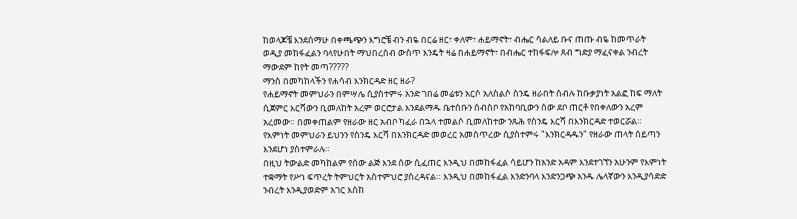ከወላጆቼ እንደሰማሁ በቀጫጭን እግሮቼ ብን ብዬ በርሬ ዘር፣ ቀለም፣ ሐይማኖት፣ ብሔር ሳልለይ ቡና ጠጡ ብዬ ከመጥራት ወዲያ መከፋፈልን ባላየሁበት ማህበረሰብ ውስጥ እንዴት ዛሬ በሐይማኖት፣ በብሔር ተከፋፍሎ ጸብ ግድያ ማፈናቀል ንብረት ማውደም ከየት መጣ?????
ማንስ በመካከላችን የሐሳብ እንክርዳድ ዘር ዘራ?
የሐይማኖት መምህራን በምሣሌ ሲያስተምሩ አንድ ገበሬ መሬቱን አርሶ አለስልሶ ስንዴ ዘራበት ሰብሉ ከቡቃያነት አልፎ ከፍ ማለት ሲጀምር እርሻውን ቢመለከት አረም ወርሮታል እንደልማዱ ቤተሰቡን ሰብስቦ የአከባቢውን ሰው ደቦ ጠርቶ የበቀለውን አረም አረመው። በመቀጠልም የዘራው ዘር አብቦ ካፈራ በኋላ ተመልሶ ቢመለከተው ንጹሕ የስንዴ እርሻ በእንክርዳድ ተወርሯል። የእምነት መምህራን ይህንን የስንዴ እርሻ በእንክርዳድ መወረር አመስጥረው ሲያስተምሩ "እንክርዳዱን" የዘራው ጠላት ሰይጣን እንደሆነ ያስተምራሉ።
በዚህ ትውልድ መካከልም የሰው ልጅ እንደ ሰው ሲፈጠር እንዲህ በመከፋፈል ሳይሆን ከአንድ አዳም እንደተገኘን አሁንም የእምነት ተቋማት የሥነ ፍጥረት ትምህርት አስተምህሮ ያስረዳናል። እንዲህ በመከፋፈል እንድንባላ እንድንጋጭ አንዱ ሌላኛውን እንዲያሳድድ ንብረት እንዲያወድም አገር እስከ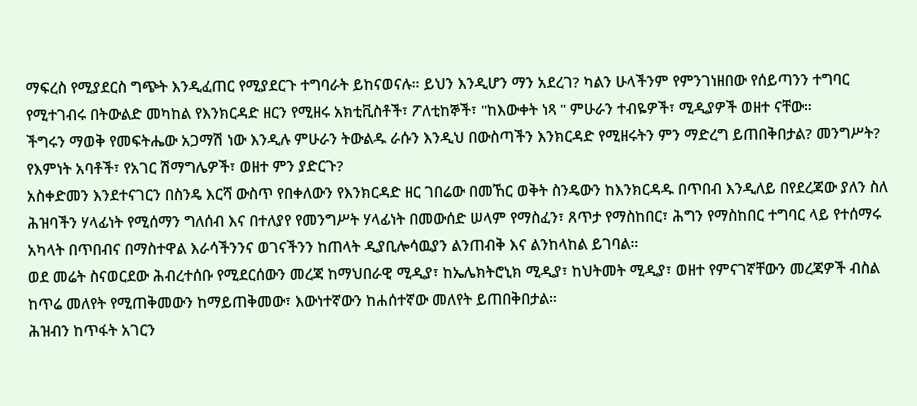ማፍረስ የሚያደርስ ግጭት እንዲፈጠር የሚያደርጉ ተግባራት ይከናወናሉ። ይህን እንዲሆን ማን አደረገ? ካልን ሁላችንም የምንገነዘበው የሰይጣንን ተግባር የሚተገብሩ በትውልድ መካከል የእንክርዳድ ዘርን የሚዘሩ አክቲቪስቶች፣ ፖለቲከኞች፣ "ከእውቀት ነጻ " ምሁራን ተብዬዎች፣ ሚዲያዎች ወዘተ ናቸው።
ችግሩን ማወቅ የመፍትሔው አጋማሽ ነው እንዲሉ ምሁራን ትውልዱ ራሱን እንዲህ በውስጣችን እንክርዳድ የሚዘሩትን ምን ማድረግ ይጠበቅበታል? መንግሥት? የእምነት አባቶች፣ የአገር ሽማግሌዎች፣ ወዘተ ምን ያድርጉ?
አስቀድመን እንደተናገርን በስንዴ እርሻ ውስጥ የበቀለውን የእንክርዳድ ዘር ገበሬው በመኸር ወቅት ስንዴውን ከእንክርዳዱ በጥበብ እንዲለይ በየደረጃው ያለን ስለ ሕዝባችን ሃላፊነት የሚሰማን ግለሰብ እና በተለያየ የመንግሥት ሃላፊነት በመውሰድ ሠላም የማስፈን፣ ጸጥታ የማስከበር፣ ሕግን የማስከበር ተግባር ላይ የተሰማሩ አካላት በጥበብና በማስተዋል እራሳችንንና ወገናችንን ከጠላት ዲያቢሎሳዉያን ልንጠብቅ እና ልንከላከል ይገባል።
ወደ መሬት ስናወርደው ሕብረተሰቡ የሚደርሰውን መረጃ ከማህበራዊ ሚዲያ፣ ከኤሌክትሮኒክ ሚዲያ፣ ከህትመት ሚዲያ፣ ወዘተ የምናገኛቸውን መረጃዎች ብስል ከጥሬ መለየት የሚጠቅመውን ከማይጠቅመው፣ እውነተኛውን ከሐሰተኛው መለየት ይጠበቅበታል።
ሕዝብን ከጥፋት አገርን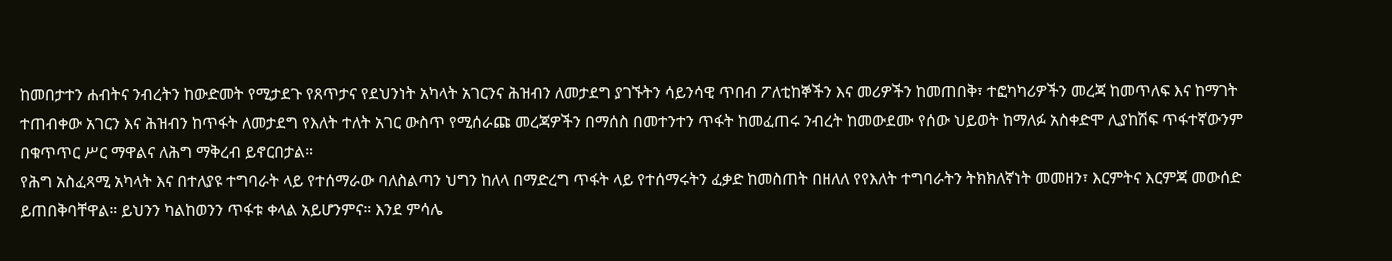ከመበታተን ሐብትና ንብረትን ከውድመት የሚታደጉ የጸጥታና የደህንነት አካላት አገርንና ሕዝብን ለመታደግ ያገኙትን ሳይንሳዊ ጥበብ ፖለቲከኞችን እና መሪዎችን ከመጠበቅ፣ ተፎካካሪዎችን መረጃ ከመጥለፍ እና ከማገት ተጠብቀው አገርን እና ሕዝብን ከጥፋት ለመታደግ የእለት ተለት አገር ውስጥ የሚሰራጩ መረጃዎችን በማሰስ በመተንተን ጥፋት ከመፈጠሩ ንብረት ከመውደሙ የሰው ህይወት ከማለፉ አስቀድሞ ሊያከሽፍ ጥፋተኛውንም በቁጥጥር ሥር ማዋልና ለሕግ ማቅረብ ይኖርበታል።
የሕግ አስፈጻሚ አካላት እና በተለያዩ ተግባራት ላይ የተሰማራው ባለስልጣን ህግን ከለላ በማድረግ ጥፋት ላይ የተሰማሩትን ፈቃድ ከመስጠት በዘለለ የየእለት ተግባራትን ትክክለኛነት መመዘን፣ እርምትና እርምጃ መውሰድ ይጠበቅባቸዋል። ይህንን ካልከወንን ጥፋቱ ቀላል አይሆንምና። እንደ ምሳሌ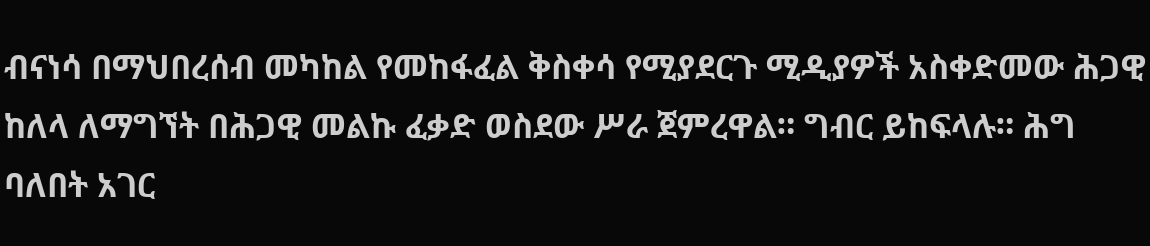ብናነሳ በማህበረሰብ መካከል የመከፋፈል ቅስቀሳ የሚያደርጉ ሚዲያዎች አስቀድመው ሕጋዊ ከለላ ለማግኘት በሕጋዊ መልኩ ፈቃድ ወስደው ሥራ ጀምረዋል። ግብር ይከፍላሉ። ሕግ ባለበት አገር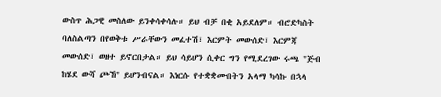ውስጥ ሕጋዊ መስለው ይንቀሳቀሳሉ። ይህ ብቻ በቂ አይደለም። ብሮድካስት ባለስልጣን በየወቅቱ ሥራቸውን መፈተሽ፣ እርምት መውሰድ፣ እርምጃ መውሰድ፣ ወዘተ ይኖርበታል። ይህ ሳይሆን ሲቀር ግን የሚደረገው ሩጫ "ጅብ ከሄደ ውሻ ጮኸ" ይሆንብናል። እነርሱ የተቋቋሙበትን አላማ ካሳኩ በኋላ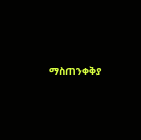ማስጠንቀቅያ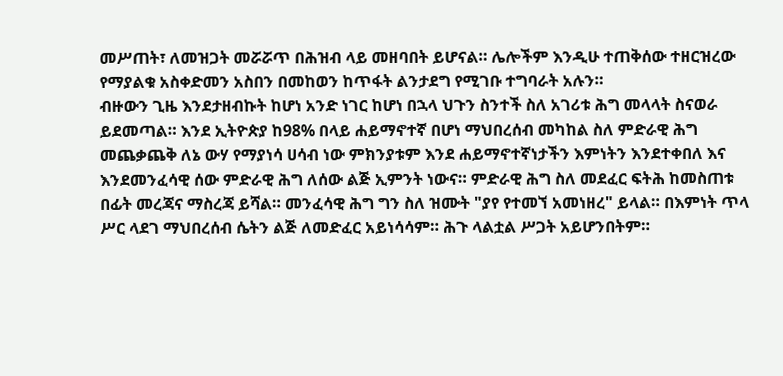መሥጠት፣ ለመዝጋት መሯሯጥ በሕዝብ ላይ መዘባበት ይሆናል። ሌሎችም እንዲሁ ተጠቅሰው ተዘርዝረው የማያልቁ አስቀድመን አስበን በመከወን ከጥፋት ልንታደግ የሚገቡ ተግባራት አሉን።
ብዙውን ጊዜ እንደታዘብኩት ከሆነ አንድ ነገር ከሆነ በኋላ ህጉን ስንተች ስለ አገሪቱ ሕግ መላላት ስናወራ ይደመጣል። እንደ ኢትዮጵያ ከ98% በላይ ሐይማኖተኛ በሆነ ማህበረሰብ መካከል ስለ ምድራዊ ሕግ መጨቃጨቅ ለኔ ውሃ የማያነሳ ሀሳብ ነው ምክንያቱም እንደ ሐይማኖተኛነታችን እምነትን እንደተቀበለ እና እንደመንፈሳዊ ሰው ምድራዊ ሕግ ለሰው ልጅ ኢምንት ነውና። ምድራዊ ሕግ ስለ መደፈር ፍትሕ ከመስጠቱ በፊት መረጃና ማስረጃ ይሻል። መንፈሳዊ ሕግ ግን ስለ ዝሙት "ያየ የተመኘ አመነዘረ" ይላል። በእምነት ጥላ ሥር ላደገ ማህበረሰብ ሴትን ልጅ ለመድፈር አይነሳሳም። ሕጉ ላልቷል ሥጋት አይሆንበትም።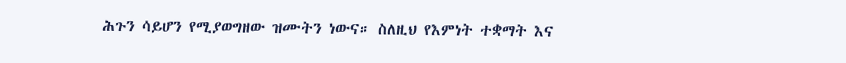ሕጉን ሳይሆን የሚያወግዘው ዝሙትን ነውና። ስለዚህ የእምነት ተቋማት እና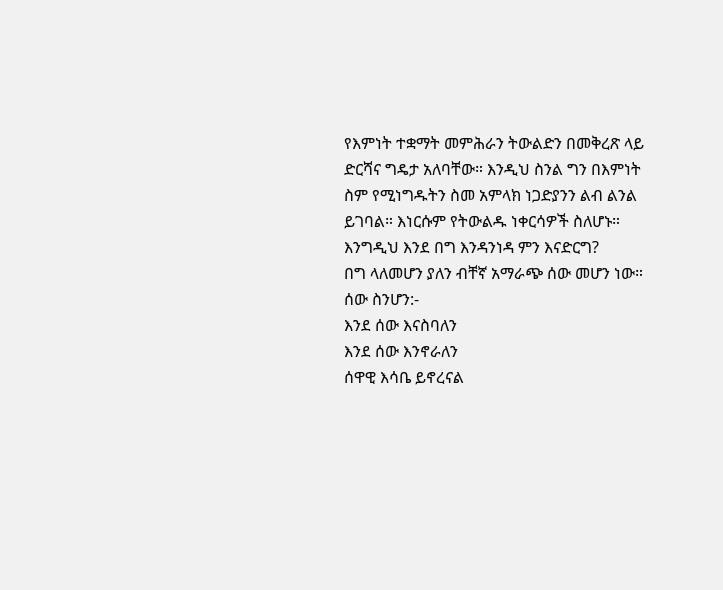የእምነት ተቋማት መምሕራን ትውልድን በመቅረጽ ላይ ድርሻና ግዴታ አለባቸው። እንዲህ ስንል ግን በእምነት ስም የሚነግዱትን ስመ አምላክ ነጋድያንን ልብ ልንል ይገባል። እነርሱም የትውልዱ ነቀርሳዎች ስለሆኑ።
እንግዲህ እንደ በግ እንዳንነዳ ምን እናድርግ?
በግ ላለመሆን ያለን ብቸኛ አማራጭ ሰው መሆን ነው።
ሰው ስንሆን:-
እንደ ሰው እናስባለን
እንደ ሰው እንኖራለን
ሰዋዊ እሳቤ ይኖረናል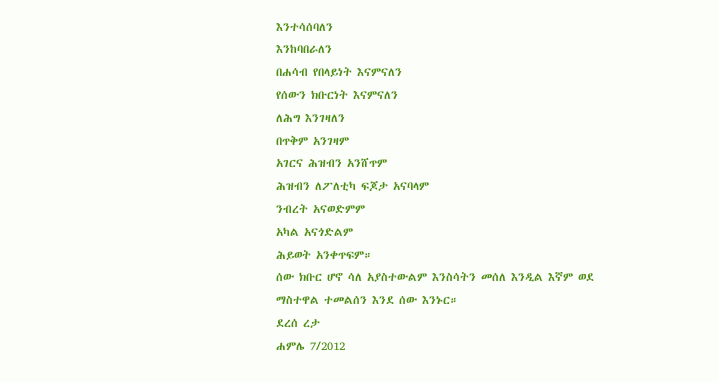እንተሳሰባለን
እንከባበራለን
በሐሳብ የበላይነት እናምናለን
የሰውን ክቡርነት እናምናለን
ለሕግ እንገዛለን
በጥቅም አንገዛም
አገርና ሕዝብን አንሸጥም
ሕዝብን ለፖለቲካ ፍጆታ አናባላም
ንብረት አናወድምም
አካል አናጎድልም
ሕይወት አንቀጥፍም።
ሰው ክቡር ሆኖ ሳለ አያስተውልም እንስሳትን መሰለ እንዲል እኛም ወደ ማስተዋል ተመልሰን እንደ ሰው እንኑር።
ደረሰ ረታ
ሐምሌ 7/2012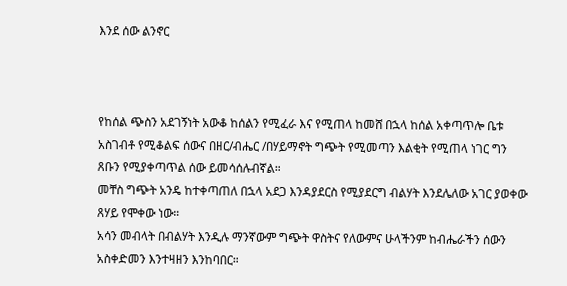እንደ ሰው ልንኖር



የከሰል ጭስን አደገኝነት አውቆ ከሰልን የሚፈራ እና የሚጠላ ከመሸ በኋላ ከሰል አቀጣጥሎ ቤቱ አስገብቶ የሚቆልፍ ሰውና በዘር/ብሔር /በሃይማኖት ግጭት የሚመጣን እልቂት የሚጠላ ነገር ግን ጸቡን የሚያቀጣጥል ሰው ይመሳሰሉብኛል።
መቸስ ግጭት አንዴ ከተቀጣጠለ በኋላ አደጋ እንዳያደርስ የሚያደርግ ብልሃት እንደሌለው አገር ያወቀው ጸሃይ የሞቀው ነው።
አሳን መብላት በብልሃት እንዲሉ ማንኛውም ግጭት ዋስትና የለውምና ሁላችንም ከብሔራችን ሰውን አስቀድመን እንተዛዘን እንከባበር።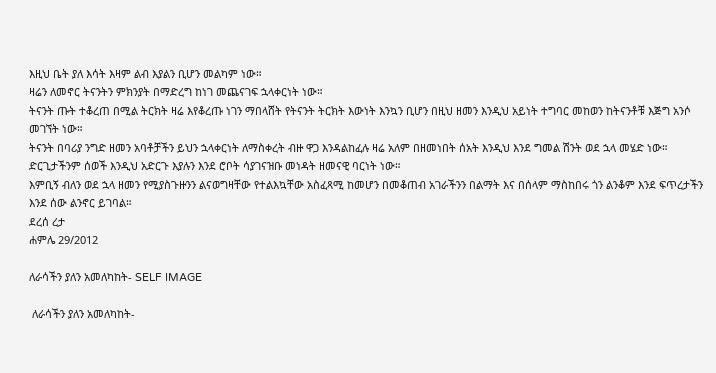እዚህ ቤት ያለ እሳት እዛም ልብ እያልን ቢሆን መልካም ነው።
ዛሬን ለመኖር ትናንትን ምክንያት በማድረግ ከነገ መጨናገፍ ኋላቀርነት ነው።
ትናንት ጡት ተቆረጠ በሚል ትርክት ዛሬ እየቆረጡ ነገን ማበላሸት የትናንት ትርክት እውነት እንኳን ቢሆን በዚህ ዘመን እንዲህ አይነት ተግባር መከወን ከትናንቶቹ እጅግ አንሶ መገኘት ነው።
ትናንት በባሪያ ንግድ ዘመን አባቶቻችን ይህን ኋላቀርነት ለማስቀረት ብዙ ዋጋ እንዳልከፈሉ ዛሬ አለም በዘመነበት ሰአት እንዲህ እንደ ግመል ሽንት ወደ ኋላ መሄድ ነው። ድርጊታችንም ሰወች እንዲህ አድርጉ እያሉን እንደ ሮቦት ሳያገናዝቡ መነዳት ዘመናዊ ባርነት ነው።
እምቢኝ ብለን ወደ ኋላ ዘመን የሚያስጉዙንን ልናወግዛቸው የተልእኳቸው አስፈጻሚ ከመሆን በመቆጠብ አገራችንን በልማት እና በሰላም ማስከበሩ ጎን ልንቆም እንደ ፍጥረታችን እንደ ሰው ልንኖር ይገባል።
ደረሰ ረታ
ሐምሌ 29/2012

ለራሳችን ያለን አመለካከት- SELF IMAGE

 ለራሳችን ያለን አመለካከት-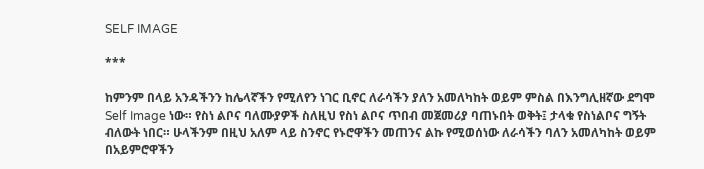SELF IMAGE

***

ከምንም በላይ አንዳችንን ከሌላኛችን የሚለየን ነገር ቢኖር ለራሳችን ያለን አመለካከት ወይም ምስል በእንግሊዘኛው ደግሞ Self Image ነው። የስነ ልቦና ባለሙያዎች ስለዚህ የስነ ልቦና ጥበብ መጀመሪያ ባጠኑበት ወቅት፤ ታላቁ የስነልቦና ግኝት ብለውት ነበር። ሁላችንም በዚህ አለም ላይ ስንኖር የኑሮዋችን መጠንና ልኩ የሚወሰነው ለራሳችን ባለን አመለካከት ወይም በአይምሮዋችን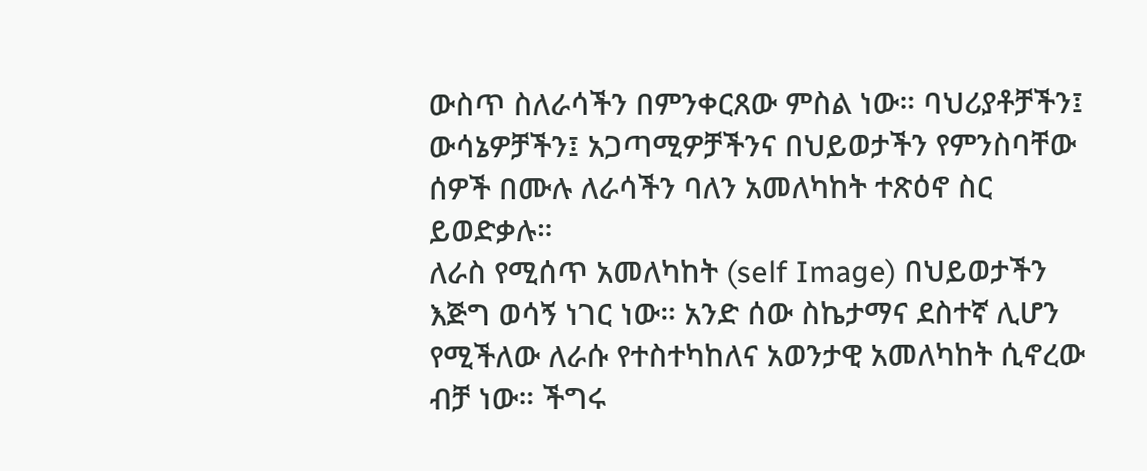ውስጥ ስለራሳችን በምንቀርጸው ምስል ነው። ባህሪያቶቻችን፤ ውሳኔዎቻችን፤ አጋጣሚዎቻችንና በህይወታችን የምንስባቸው ሰዎች በሙሉ ለራሳችን ባለን አመለካከት ተጽዕኖ ስር ይወድቃሉ።
ለራስ የሚሰጥ አመለካከት (self Image) በህይወታችን እጅግ ወሳኝ ነገር ነው። አንድ ሰው ስኬታማና ደስተኛ ሊሆን የሚችለው ለራሱ የተስተካከለና አወንታዊ አመለካከት ሲኖረው ብቻ ነው። ችግሩ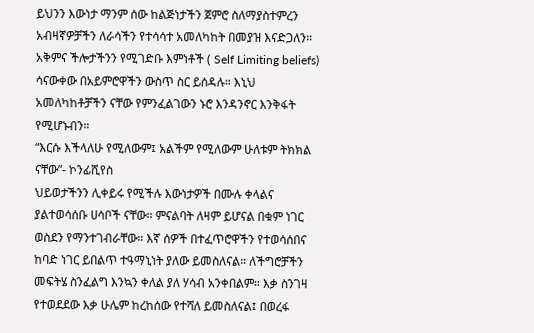ይህንን እውነታ ማንም ሰው ከልጅነታችን ጀምሮ ስለማያስተምረን አብዛኛዎቻችን ለራሳችን የተሳሳተ አመለካከት በመያዝ እናድጋለን። አቅምና ችሎታችንን የሚገድቡ እምነቶች ( Self Limiting beliefs) ሳናውቀው በአይምሮዋችን ውስጥ ስር ይሰዳሉ። እኒህ አመለካከቶቻችን ናቸው የምንፈልገውን ኑሮ እንዳንኖር እንቅፋት የሚሆኑብን።
“እርሱ እችላለሁ የሚለውም፤ አልችም የሚለውም ሁለቱም ትክክል ናቸው”- ኮንፊሺየስ
ህይወታችንን ሊቀይሩ የሚችሉ እውነታዎች በሙሉ ቀላልና ያልተወሳሰቡ ሀሳቦች ናቸው። ምናልባት ለዛም ይሆናል በቁም ነገር ወስደን የማንተገብራቸው። እኛ ሰዎች በተፈጥሮዋችን የተወሳሰበና ከባድ ነገር ይበልጥ ተዓማኒነት ያለው ይመስለናል። ለችግሮቻችን መፍትሄ ስንፈልግ እንኳን ቀለል ያለ ሃሳብ አንቀበልም። እቃ ስንገዛ የተወደደው እቃ ሁሌም ከረከሰው የተሻለ ይመስለናል፤ በወረፋ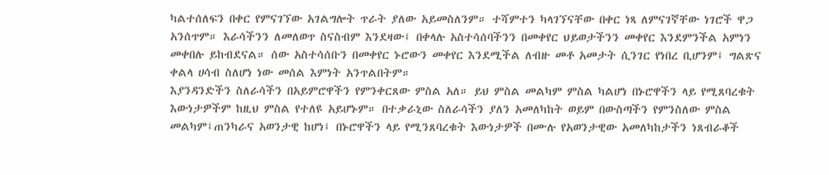ካልተሰለፍን በቀር የምናገኘው አገልግሎት ጥራት ያለው አይመስለንም። ተሻምተን ካላገኘናቸው በቀር ነጻ ለምናገኛቸው ነገሮች ዋጋ አንሰጥም። እራሳችንን ለመለወጥ ስናስብም እንደዛው፤ በቀላሉ አስተሳሰባችንን በመቀየር ህይወታችንን መቀየር እንደምንችል አምነን መቀበሉ ይከብደናል። ሰው አስተሳሰቡን በመቀየር ኑሮውን መቀየር እንደሚችል ለብዙ መቶ አመታት ሲንገር የነበረ ቢሆንም፤ ግልጽና ቀልላ ሀሳብ ስለሆነ ነው መሰል እምነት አንጥልበትም።
እያንዳንድችን ስለራሳችን በአይምሮዋችን የምንቀርጸው ምስል አለ። ይህ ምስል መልካም ምስል ካልሆነ በኑሮዋችን ላይ የሚጸባረቁት እውነታዎችም ከዚህ ምስል የተለዩ አይሆኑም። በተቃራኒው ስለራሳችን ያለን አመለካከት ወይም በውስጣችን የምንስለው ምስል መልካም፤ጠንካራና አወንታዊ ከሆነ፤ በኑሮዋችን ላይ የሚንጸባረቁት እውነታዎች በሙሉ የአወንታዊው አመለካከታችን ነጸብራቆች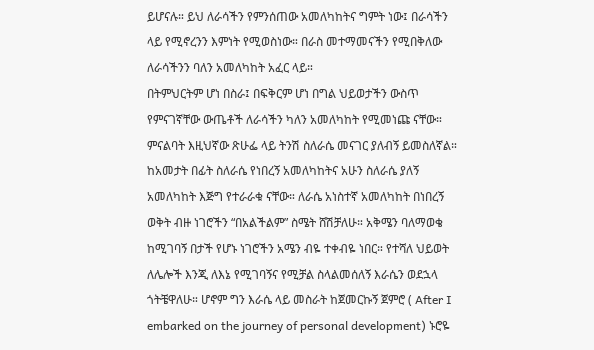ይሆናሉ። ይህ ለራሳችን የምንሰጠው አመለካከትና ግምት ነው፤ በራሳችን ላይ የሚኖረንን እምነት የሚወስነው። በራስ መተማመናችን የሚበቅለው ለራሳችንን ባለን አመለካከት አፈር ላይ።
በትምህርትም ሆነ በስራ፤ በፍቅርም ሆነ በግል ህይወታችን ውስጥ የምናገኛቸው ውጤቶች ለራሳችን ካለን አመለካከት የሚመነጩ ናቸው። ምናልባት እዚህኛው ጽሁፌ ላይ ትንሽ ስለራሴ መናገር ያለብኝ ይመስለኛል። ከአመታት በፊት ስለራሴ የነበረኝ አመለካከትና አሁን ስለራሴ ያለኝ አመለካከት እጅግ የተራራቁ ናቸው። ለራሴ አነስተኛ አመለካከት በነበረኝ ወቅት ብዙ ነገሮችን “በአልችልም” ስሜት ሸሽቻለሁ። አቅሜን ባለማወቄ ከሚገባኝ በታች የሆኑ ነገሮችን አሜን ብዬ ተቀብዬ ነበር። የተሻለ ህይወት ለሌሎች እንጂ ለእኔ የሚገባኝና የሚቻል ስላልመሰለኝ እራሴን ወደኋላ ጎትቼዋለሁ። ሆኖም ግን እራሴ ላይ መስራት ከጀመርኩኝ ጀምሮ ( After I embarked on the journey of personal development) ኑሮዬ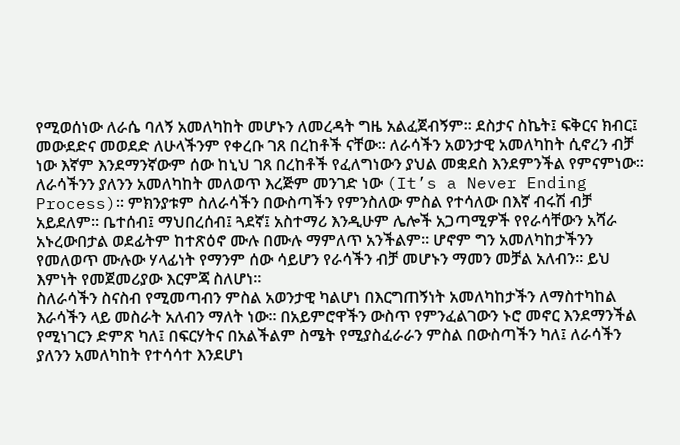የሚወሰነው ለራሴ ባለኝ አመለካከት መሆኑን ለመረዳት ግዜ አልፈጀብኝም። ደስታና ስኬት፤ ፍቅርና ክብር፤ መውደድና መወደድ ለሁላችንም የቀረቡ ገጸ በረከቶች ናቸው። ለራሳችን አወንታዊ አመለካከት ሲኖረን ብቻ ነው እኛም እንደማንኛውም ሰው ከኒህ ገጸ በረከቶች የፈለግነውን ያህል መቋደስ እንደምንችል የምናምነው።
ለራሳችንን ያለንን አመለካከት መለወጥ እረጅም መንገድ ነው (It’s a Never Ending Process)። ምክንያቱም ስለራሳችን በውስጣችን የምንስለው ምስል የተሳለው በእኛ ብሩሽ ብቻ አይደለም። ቤተሰብ፤ ማህበረሰብ፤ ጓደኛ፤ አስተማሪ እንዲሁም ሌሎች አጋጣሚዎች የየራሳቸውን አሻራ አኑረውበታል ወደፊትም ከተጽዕኖ ሙሉ በሙሉ ማምለጥ አንችልም። ሆኖም ግን አመለካከታችንን የመለወጥ ሙሉው ሃላፊነት የማንም ሰው ሳይሆን የራሳችን ብቻ መሆኑን ማመን መቻል አለብን። ይህ እምነት የመጀመሪያው እርምጃ ስለሆነ።
ስለራሳችን ስናስብ የሚመጣብን ምስል አወንታዊ ካልሆነ በእርግጠኝነት አመለካከታችን ለማስተካከል እራሳችን ላይ መስራት አለብን ማለት ነው። በአይምሮዋችን ውስጥ የምንፈልገውን ኑሮ መኖር እንደማንችል የሚነገርን ድምጽ ካለ፤ በፍርሃትና በአልችልም ስሜት የሚያስፈራራን ምስል በውስጣችን ካለ፤ ለራሳችን ያለንን አመለካከት የተሳሳተ እንደሆነ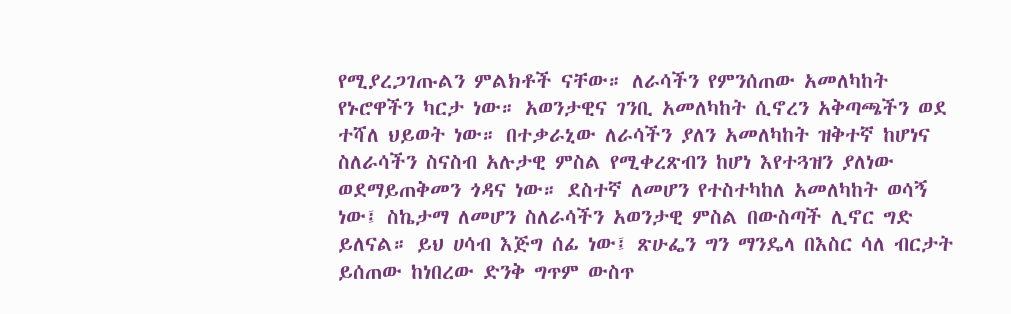የሚያረጋገጡልን ምልክቶች ናቸው። ለራሳችን የምንሰጠው አመለካከት የኑሮዋችን ካርታ ነው። አወንታዊና ገንቢ አመለካከት ሲኖረን አቅጣጫችን ወደ ተሻለ ህይወት ነው። በተቃራኒው ለራሳችን ያለን አመለካከት ዝቅተኛ ከሆነና ስለራሳችን ስናስብ አሉታዊ ምስል የሚቀረጽብን ከሆነ እየተጓዝን ያለነው ወደማይጠቅመን ጎዳና ነው። ደስተኛ ለመሆን የተስተካከለ አመለካከት ወሳኝ ነው፤ ስኬታማ ለመሆን ስለራሳችን አወንታዊ ምስል በውስጣች ሊኖር ግድ ይለናል። ይህ ሀሳብ እጅግ ሰፊ ነው፤ ጽሁፌን ግን ማንዴላ በእስር ሳለ ብርታት ይሰጠው ከነበረው ድንቅ ግጥም ውስጥ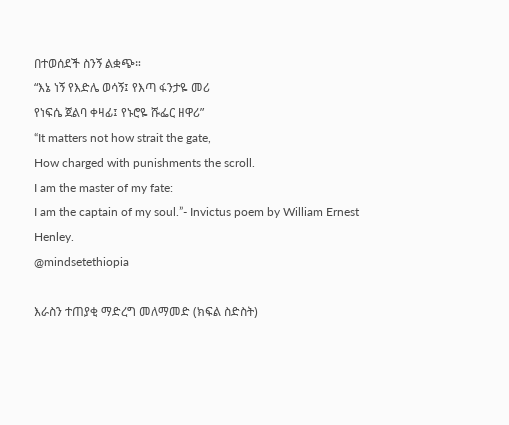በተወሰደች ስንኝ ልቋጭ።
“እኔ ነኝ የእድሌ ወሳኝ፤ የእጣ ፋንታዬ መሪ
የነፍሴ ጀልባ ቀዛፊ፤ የኑሮዬ ሹፌር ዘዋሪ”
“It matters not how strait the gate,
How charged with punishments the scroll.
I am the master of my fate:
I am the captain of my soul.”- Invictus poem by William Ernest Henley.
@mindsetethiopia

እራስን ተጠያቂ ማድረግ መለማመድ (ክፍል ስድስት)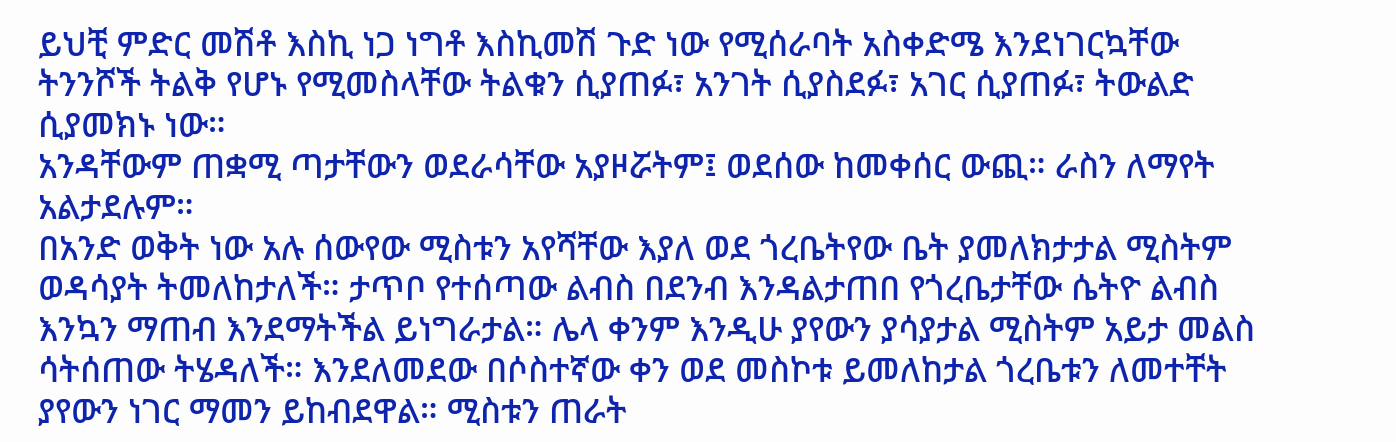ይህቺ ምድር መሽቶ እስኪ ነጋ ነግቶ እስኪመሽ ጉድ ነው የሚሰራባት አስቀድሜ እንደነገርኳቸው ትንንሾች ትልቅ የሆኑ የሚመስላቸው ትልቁን ሲያጠፉ፣ አንገት ሲያስደፉ፣ አገር ሲያጠፉ፣ ትውልድ ሲያመክኑ ነው።
አንዳቸውም ጠቋሚ ጣታቸውን ወደራሳቸው አያዞሯትም፤ ወደሰው ከመቀሰር ውጪ። ራስን ለማየት አልታደሉም።
በአንድ ወቅት ነው አሉ ሰውየው ሚስቱን አየሻቸው እያለ ወደ ጎረቤትየው ቤት ያመለክታታል ሚስትም ወዳሳያት ትመለከታለች። ታጥቦ የተሰጣው ልብስ በደንብ እንዳልታጠበ የጎረቤታቸው ሴትዮ ልብስ እንኳን ማጠብ እንደማትችል ይነግራታል። ሌላ ቀንም እንዲሁ ያየውን ያሳያታል ሚስትም አይታ መልስ ሳትሰጠው ትሄዳለች። እንደለመደው በሶስተኛው ቀን ወደ መስኮቱ ይመለከታል ጎረቤቱን ለመተቸት ያየውን ነገር ማመን ይከብደዋል። ሚስቱን ጠራት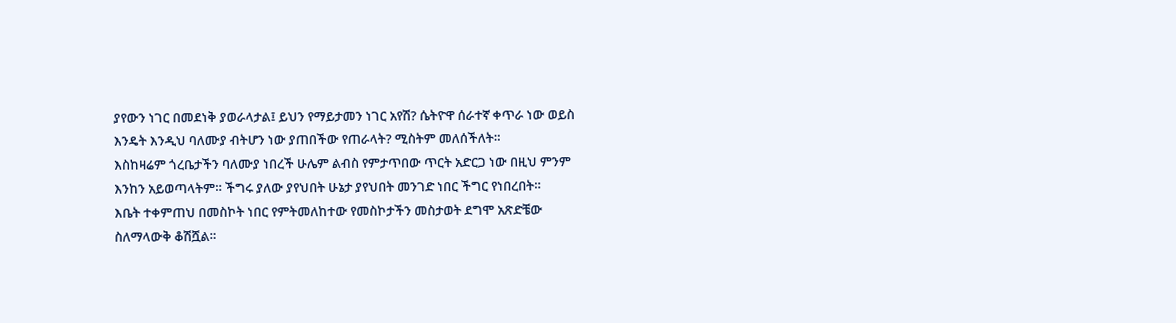ያየውን ነገር በመደነቅ ያወራላታል፤ ይህን የማይታመን ነገር አየሽ? ሴትዮዋ ሰራተኛ ቀጥራ ነው ወይስ እንዴት እንዲህ ባለሙያ ብትሆን ነው ያጠበችው የጠራላት? ሚስትም መለሰችለት።
እስከዛሬም ጎረቤታችን ባለሙያ ነበረች ሁሌም ልብስ የምታጥበው ጥርት አድርጋ ነው በዚህ ምንም እንከን አይወጣላትም። ችግሩ ያለው ያየህበት ሁኔታ ያየህበት መንገድ ነበር ችግር የነበረበት።
እቤት ተቀምጠህ በመስኮት ነበር የምትመለከተው የመስኮታችን መስታወት ደግሞ አጽድቼው ስለማላውቅ ቆሽሿል።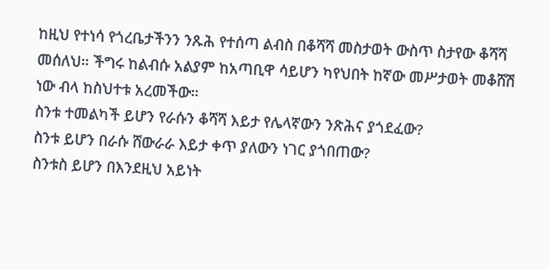ከዚህ የተነሳ የጎረቤታችንን ንጹሕ የተሰጣ ልብስ በቆሻሻ መስታወት ውስጥ ስታየው ቆሻሻ መሰለህ። ችግሩ ከልብሱ አልያም ከአጣቢዋ ሳይሆን ካየህበት ከኛው መሥታወት መቆሸሽ ነው ብላ ከስህተቱ አረመችው።
ስንቱ ተመልካች ይሆን የራሱን ቆሻሻ እይታ የሌላኛውን ንጽሕና ያጎደፈው?
ስንቱ ይሆን በራሱ ሸውራራ እይታ ቀጥ ያለውን ነገር ያጎበጠው?
ስንቱስ ይሆን በእንደዚህ አይነት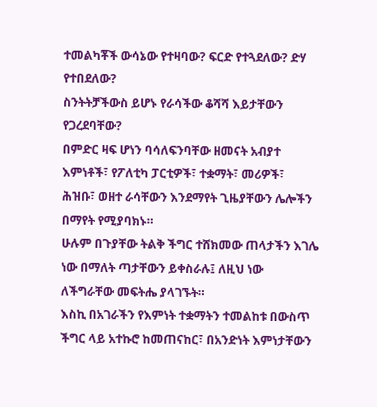ተመልካቾች ውሳኔው የተዛባው? ፍርድ የተጓደለው? ድሃ የተበደለው?
ስንትትቻችውስ ይሆኑ የራሳችው ቆሻሻ እይታቸውን የጋረደባቸው?
በምድር ዛፍ ሆነን ባሳለፍንባቸው ዘመናት አብያተ እምነቶች፣ የፖለቲካ ፓርቲዎች፣ ተቋማት፣ መሪዎች፣ ሕዝቡ፣ ወዘተ ራሳቸውን እንደማየት ጊዜያቸውን ሌሎችን በማየት የሚያባክኑ።
ሁሉም በጉያቸው ትልቅ ችግር ተሸክመው ጠላታችን እገሌ ነው በማለት ጣታቸውን ይቀስራሉ፤ ለዚህ ነው ለችግራቸው መፍትሔ ያላገኙት።
እስኪ በአገራችን የእምነት ተቋማትን ተመልከቱ በውስጥ ችግር ላይ አተኩሮ ከመጠናከር፣ በአንድነት እምነታቸውን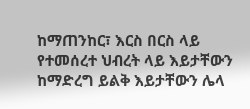ከማጠንከር፣ እርስ በርስ ላይ የተመሰረተ ህብረት ላይ እይታቸውን ከማድረግ ይልቅ እይታቸውን ሌላ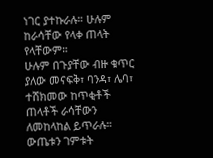ነገር ያተኩራሉ። ሁሉም ከራሳቸው የላቀ ጠላት የላቸውም።
ሁሉም በጉያቸው ብዙ ቁጥር ያለው መናፍቅ፣ ባንዳ፣ ሌባ፣ ተሸክመው ከጥቂቶች ጠላቶች ራሳቸውን ለመከላከል ይጥራሉ። ውጤቱን ገምቱት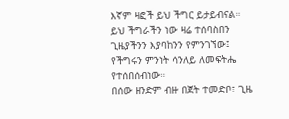እኛም ዛፎች ይህ ችግር ይታይብናል።
ይህ ችግራችን ነው ዛሬ ተሰባስበን ጊዜያችንን እያባከንን የምንገኘው፤ የችግሩን ምንነት ሳንለይ ለመፍትሔ የተሰበሰብነው።
በሰው ዘንድም ብዙ በጀት ተመድቦ፣ ጊዜ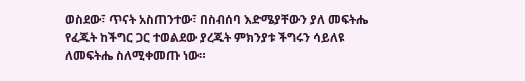ወስደው፣ ጥናት አስጠንተው፣ በስብሰባ እድሜያቸውን ያለ መፍትሔ የፈጁት ከችግር ጋር ተወልደው ያረጁት ምክንያቱ ችግሩን ሳይለዩ ለመፍትሔ ስለሚቀመጡ ነው።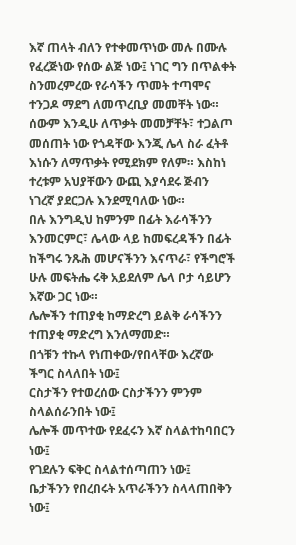እኛ ጠላት ብለን የተቀመጥነው መሉ በሙሉ የፈረጅነው የሰው ልጅ ነው፤ ነገር ግን በጥልቀት ስንመረምረው የራሳችን ጥመት ተጣሞና ተንጋዶ ማደግ ለመጥረቢያ መመቸት ነው።
ሰውም እንዲሁ ለጥቃት መመቻቸት፣ ተጋልጦ መሰጠት ነው የጎዳቸው እንጂ ሌላ ስራ ፈትቶ እነሱን ለማጥቃት የሚደክም የለም። እስከነ ተረቱም አህያቸውን ውጪ እያሳደሩ ጅብን ነገረኛ ያደርጋሉ እንደሚባለው ነው።
በሉ እንግዲህ ከምንም በፊት እራሳችንን እንመርምር፣ ሌላው ላይ ከመፍረዳችን በፊት ከችግሩ ንጹሕ መሆናችንን እናጥራ፣ የችግሮች ሁሉ መፍትሔ ሩቅ አይደለም ሌላ ቦታ ሳይሆን እኛው ጋር ነው።
ሌሎችን ተጠያቂ ከማድረግ ይልቅ ራሳችንን ተጠያቂ ማድረግ እንለማመድ።
በጎቹን ተኩላ የነጠቀው/የበላቸው እረኛው ችግር ስላለበት ነው፤
ርስታችን የተወረሰው ርስታችንን ምንም ስላልሰራንበት ነው፤
ሌሎች መጥተው የደፈሩን እኛ ስላልተከባበርን ነው፤
የገደሉን ፍቅር ስላልተሰጣጠን ነው፤
ቤታችንን የበረበሩት አጥራችንን ስላላጠበቅን ነው፤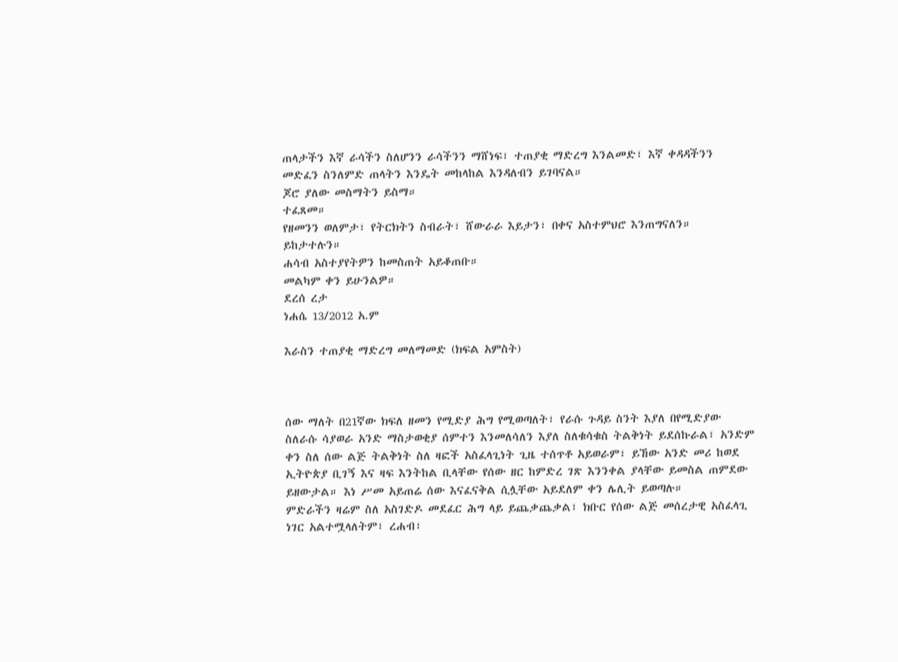ጠላታችን እኛ ራሳችን ስለሆንን ራሳችንን ማሸነፍ፣ ተጠያቂ ማድረግ እንልመድ፣ እኛ ቀዳዳችንን መድፈን ስንለምድ ጠላትን እንዴት መከላከል እንዳለብን ይገባናል።
ጆሮ ያለው መስማትን ይስማ።
ተፈጸመ።
የዘመንን ወለምታ፣ የትርክትን ስብራት፣ ሸውራራ እይታን፣ በቀና አስተምህሮ እንጠግናለን።
ይከታተሉን።
ሐሳብ አስተያየትዎን ከመስጠት አይቆጠቡ።
መልካም ቀን ይሁንልዎ።
ደረሰ ረታ
ነሐሴ 13/2012 አ.ም

እራስን ተጠያቂ ማድረግ መለማመድ (ክፍል አምስት)



ሰው ማለት በ21ኛው ክፍለ ዘመን የሚድያ ሕግ የሚወጣለት፣ የራሱ ጉዳይ ስንት እያለ በየሚድያው ስለራሱ ሳያወራ አንድ ማስታወቂያ ሰምተን እንመለሳለን እያለ ስለቁሳቁስ ትልቅነት ይደሰኩራል፣ አንድም ቀን ስለ ሰው ልጅ ትልቅነት ስለ ዛፎች አስፈላጊነት ጊዜ ተሰጥቶ አይወራም፣ ይኸው አንድ መሪ ከወደ ኢትዮጵያ ቢገኝ እና ዛፍ እንትከል ቢላቸው የሰው ዘር ከምድረ ገጽ እንንቀል ያላቸው ይመስል ጠምደው ይዘውታል። እነ ሥመ አይጠሬ ሰው እናፈናቅል ሲሏቸው አይደለም ቀን ሌሊት ይወጣሉ።
ምድራችን ዛሬም ስለ አስገድዶ መደፈር ሕግ ላይ ይጨቃጨቃል፣ ክቡር የሰው ልጅ መሰረታዊ አስፈላጊ ነገር አልተሟላለትም፣ ረሐብ፣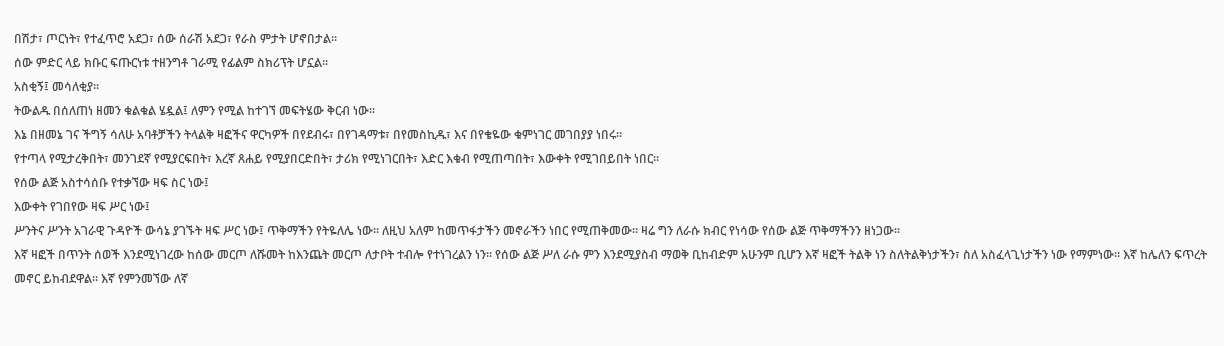በሽታ፣ ጦርነት፣ የተፈጥሮ አደጋ፣ ሰው ሰራሽ አደጋ፣ የራስ ምታት ሆኖበታል።
ሰው ምድር ላይ ክቡር ፍጡርነቱ ተዘንግቶ ገራሚ የፊልም ስክሪፕት ሆኗል።
አስቂኝ፤ መሳለቂያ።
ትውልዱ በሰለጠነ ዘመን ቁልቁል ሄዷል፤ ለምን የሚል ከተገኘ መፍትሄው ቅርብ ነው።
እኔ በዘመኔ ገና ችግኝ ሳለሁ አባቶቻችን ትላልቅ ዛፎችና ዋርካዎች በየደብሩ፣ በየገዳማቱ፣ በየመስኪዱ፣ እና በየቄዬው ቁምነገር መገበያያ ነበሩ።
የተጣላ የሚታረቅበት፣ መንገደኛ የሚያርፍበት፣ እረኛ ጸሐይ የሚያበርድበት፣ ታሪክ የሚነገርበት፣ እድር እቁብ የሚጠጣበት፣ እውቀት የሚገበይበት ነበር።
የሰው ልጅ አስተሳሰቡ የተቃኘው ዛፍ ስር ነው፤
እውቀት የገበየው ዛፍ ሥር ነው፤
ሥንትና ሥንት አገራዊ ጉዳዮች ውሳኔ ያገኙት ዛፍ ሥር ነው፤ ጥቅማችን የትዬለሌ ነው። ለዚህ አለም ከመጥፋታችን መኖራችን ነበር የሚጠቅመው። ዛሬ ግን ለራሱ ክብር የነሳው የሰው ልጅ ጥቅማችንን ዘነጋው።
እኛ ዛፎች በጥንት ሰወች እንደሚነገረው ከሰው መርጦ ለሹመት ከእንጨት መርጦ ለታቦት ተብሎ የተነገረልን ነን። የሰው ልጅ ሥለ ራሱ ምን እንደሚያስብ ማወቅ ቢከብድም አሁንም ቢሆን እኛ ዛፎች ትልቅ ነን ስለትልቅነታችን፣ ስለ አስፈላጊነታችን ነው የማምነው። እኛ ከሌለን ፍጥረት መኖር ይከብደዋል። እኛ የምንመኘው ለኛ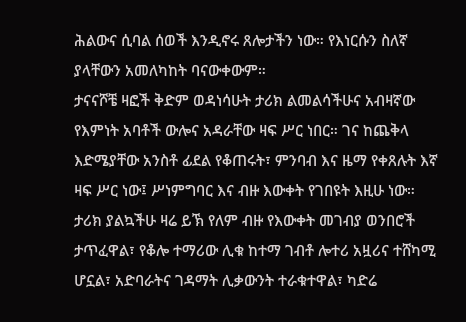ሕልውና ሲባል ሰወች እንዲኖሩ ጸሎታችን ነው። የእነርሱን ስለኛ ያላቸውን አመለካከት ባናውቀውም።
ታናናሾቼ ዛፎች ቅድም ወዳነሳሁት ታሪክ ልመልሳችሁና አብዛኛው የእምነት አባቶች ውሎና አዳራቸው ዛፍ ሥር ነበር። ገና ከጨቅላ እድሜያቸው አንስቶ ፊደል የቆጠሩት፣ ምንባብ እና ዜማ የቀጸሉት እኛ ዛፍ ሥር ነው፤ ሥነምግባር እና ብዙ እውቀት የገበዩት እዚሁ ነው።
ታሪክ ያልኳችሁ ዛሬ ይኽ የለም ብዙ የእውቀት መገብያ ወንበሮች ታጥፈዋል፣ የቆሎ ተማሪው ሊቁ ከተማ ገብቶ ሎተሪ አዟሪና ተሸካሚ ሆኗል፣ አድባራትና ገዳማት ሊቃውንት ተራቁተዋል፣ ካድሬ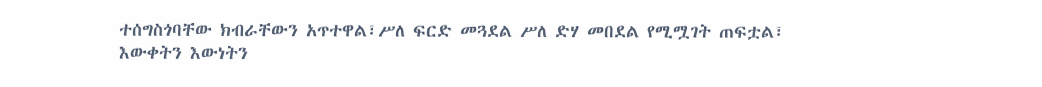ተሰግስጎባቸው ክብራቸውን አጥተዋል፣ሥለ ፍርድ መጓደል ሥለ ድሃ መበደል የሚሟገት ጠፍቷል፣ እውቀትን እውነትን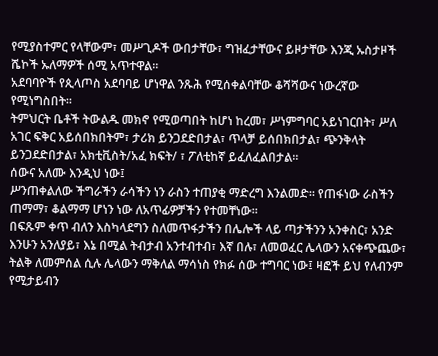የሚያስተምር የላቸውም፣ መሥጊዶች ውበታቸው፣ ግዝፈታቸውና ይዞታቸው እንጂ ኡስታዞች ሼኮች ኡለማዎች ሰሚ አጥተዋል።
አደባባዮች የጲላጦስ አደባባይ ሆነዋል ንጹሕ የሚሰቀልባቸው ቆሻሻውና ነውረኛው የሚነግስበት።
ትምህርት ቤቶች ትውልዱ መክኖ የሚወጣበት ከሆነ ከረመ፣ ሥነምግባር አይነገርበት፣ ሥለ አገር ፍቅር አይሰበክበትም፣ ታሪክ ይንጋደድበታል፣ ጥላቻ ይሰበክበታል፣ ጭንቅላት ይንጋደድበታል፣ አክቲቪስት/አፈ ክፍት/ ፣ ፖለቲከኛ ይፈለፈልበታል።
ሰውና አለሙ እንዲህ ነው፤
ሥንጠቀልለው ችግራችን ራሳችን ነን ራስን ተጠያቂ ማድረግ እንልመድ። የጠፋነው ራስችን ጠማማ፣ ቆልማማ ሆነን ነው ለአጥፊዎቻችን የተመቸነው።
በፍጹም ቀጥ ብለን እስካላደግን ስለመጥፋታችን በሌሎች ላይ ጣታችንን አንቀስር፣ አንድ እንሁን አንለያይ፣ እኔ በሚል ትብታብ አንተብተብ፣ እኛ በሉ፣ ለመወፈር ሌላውን አናቀጭጨው፣ ትልቅ ለመምሰል ሲሉ ሌላውን ማቅለል ማሳነስ የክፉ ሰው ተግባር ነው፤ ዛፎች ይህ የለብንም የሚታይብን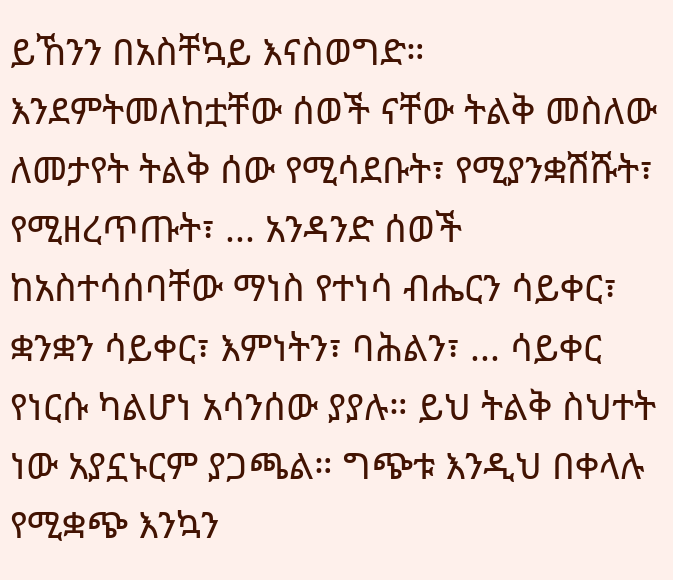ይኸንን በአስቸኳይ እናስወግድ።
እንደምትመለከቷቸው ሰወች ናቸው ትልቅ መስለው ለመታየት ትልቅ ሰው የሚሳደቡት፣ የሚያንቋሽሹት፣ የሚዘረጥጡት፣ ... አንዳንድ ሰወች ከአስተሳሰባቸው ማነስ የተነሳ ብሔርን ሳይቀር፣ ቋንቋን ሳይቀር፣ እምነትን፣ ባሕልን፣ ... ሳይቀር የነርሱ ካልሆነ አሳንሰው ያያሉ። ይህ ትልቅ ስህተት ነው አያኗኑርም ያጋጫል። ግጭቱ እንዲህ በቀላሉ የሚቋጭ እንኳን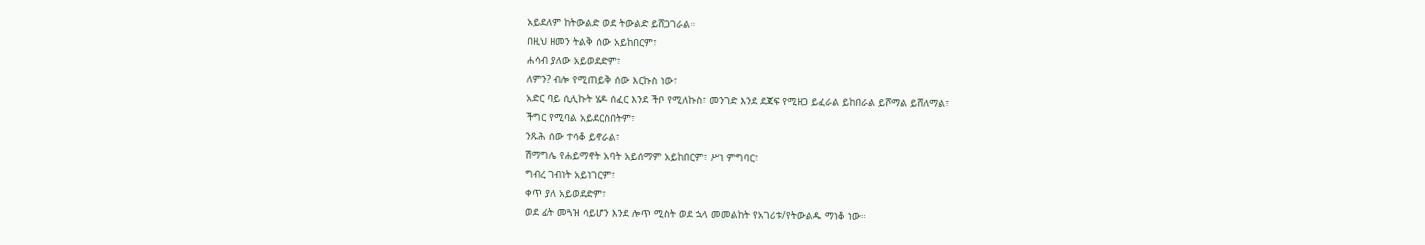አይደለም ከትውልድ ወደ ትውልድ ይሸጋገራል።
በዚህ ዘመን ትልቅ ሰው አይከበርም፣
ሐሳብ ያለው አይወደድም፣
ለምን? ብሎ የሚጠይቅ ሰው እርኩስ ነው፣
አድር ባይ ሲሊኩት ሄዶ ሰፈር እንደ ችቦ የሚለኩስ፣ መንገድ እንደ ደጃፍ የሚዘጋ ይፈራል ይከበራል ይሾማል ይሸለማል፣
ችግር የሚባል አይደርስበትም፣
ንጹሕ ሰው ተሳቆ ይኖራል፣
ሽማግሌ የሐይማኖት አባት አይሰማም አይከበርም፣ ሥነ ምግባር፣
ግብረ ገብነት አይነገርም፣
ቀጥ ያለ አይወደድም፣
ወደ ፊት መጓዝ ሳይሆን እንደ ሎጥ ሚስት ወደ ኋላ መመልከት የአገሪቱ/የትውልዱ ማነቆ ነው።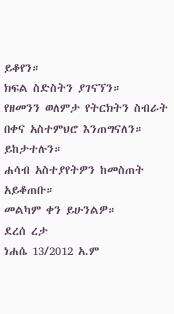ይቆየን።
ክፍል ስድስትን ያገናኘን።
የዘመንን ወለምታ የትርክትን ስብራት በቀና አስተምህሮ እንጠግናለን።
ይከታተሉን።
ሐሳብ አስተያየትዎን ከመስጠት አይቆጠቡ።
መልካም ቀን ይሁንልዎ።
ደረሰ ረታ
ነሐሴ 13/2012 አ.ም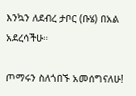እንኳን ለደብረ ታቦር (ቡሄ) በአል አደረሳችሁ።

ጦማሩን ስለጎበኙ አመሰግናለሁ!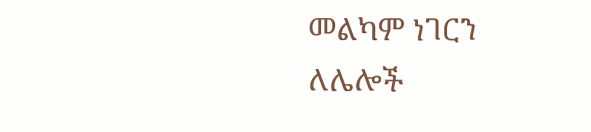መልካም ነገርን ለሌሎች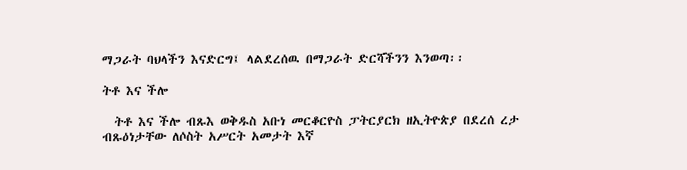ማጋራት ባህላችን እናድርግ፤ ላልደረሰዉ በማጋራት ድርሻችንን እንወጣ፡፡

ትቶ እና ችሎ

  ትቶ እና ችሎ ብጹእ ወቅዱስ አቡነ መርቆርዮስ ፓትርያርክ ዘኢትዮጵያ በደረሰ ረታ ብጹዕነታቸው ለሶስት አሥርት አመታት እኛ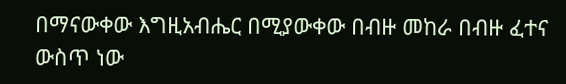በማናውቀው እግዚአብሔር በሚያውቀው በብዙ መከራ በብዙ ፈተና ውስጥ ነው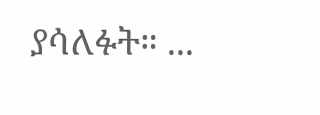ያሳለፉት። ...